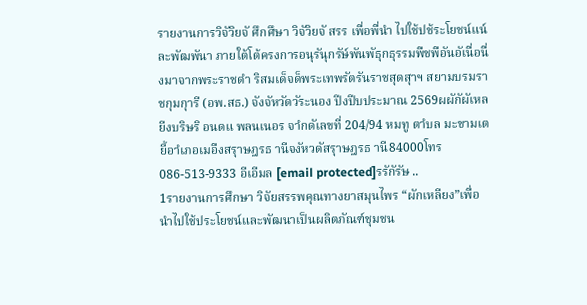รายงานการวิจัวิยจั ศึกศึษา วิจัวิยจั สรร เพื่อพื่นำ ไปใช้ปช้ระโยชน์แน์ละพัฒพันา ภายใต้โต้ครงการอนุรันุกรัษ์พันพัธุกธุรรมพืชพือันอัเนื่อนื่งมาจากพระราชดำ ริสมเด็จด็พระเทพรัตรันราชสุดสุาฯ สยามบรมราชกุมกุารี (อพ.สธ.) จังจัหวัดวัระนอง ปีงปีบประมาณ 2569ผผักัผัเหลยีงบริษริ อนดแ พลนเนอร จาํกดัเลขที่ 204/94 หมทู ตาํบล มะขามเตยี้อาํเภอเมอืงสรุาษฎรธ านีจงัหวดัสรุาษฎรธ านี84000โทร 086-513-9333 อีเอีมล [email protected]รรักัรัษ ..
1รายงานการศึกษา วิจัยสรรพคุณทางยาสมุนไพร “ผักเหลียง”เพื่อนำไปใช้ประโยชน์และพัฒนาเป็นผลิตภัณฑ์ชุมชน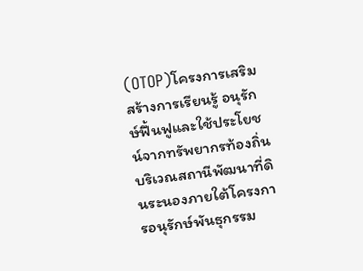(OTOP)โครงการเสริมสร้างการเรียนรู้ อนุรักษ์ฟื้นฟูและใช้ประโยชน์จากทรัพยากรท้องถิ่นบริเวณสถานีพัฒนาที่ดินระนองภายใต้โครงการอนุรักษ์พันธุกรรม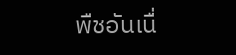พืชอันเนื่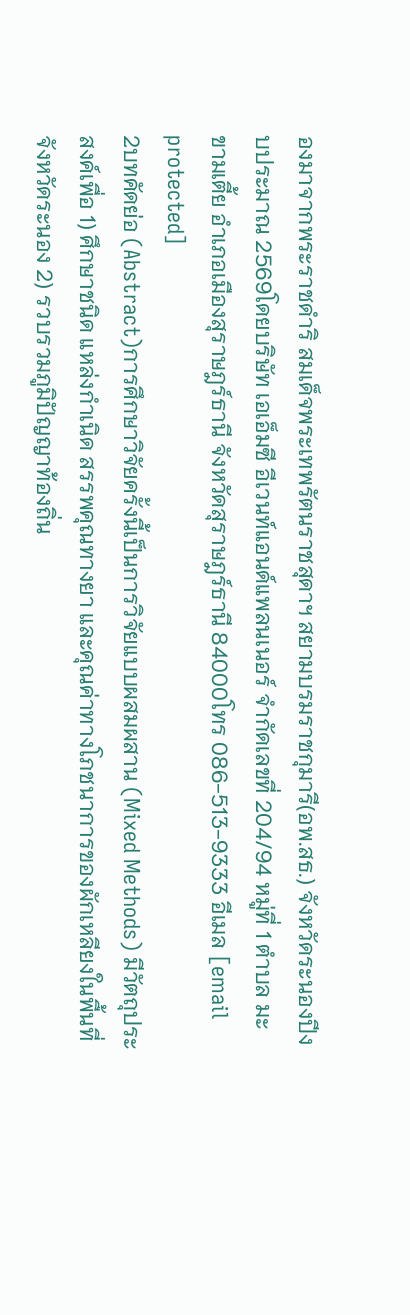องมาจากพระราชดำริ สมเด็จพระเทพรัตนราชสุดาฯ สยามบรมราชกุมารี(อพ.สธ.) จังหวัดระนองปีงบประมาณ 2569โดยบริษัท เอเอ็มซี อีเวนท์แอนด์แพลนเนอร์ จำกัดเลขที่ 204/94 หมู่ที่ 1 ตำบล มะขามเตี้ย อำเภอเมืองสุราษฎร์ธานี จังหวัดสุราษฎร์ธานี 84000โทร 086-513-9333 อีเมล [email protected]
2บทคัดย่อ (Abstract)การศึกษาวิจัยครั้งนี้เป็นการวิจัยแบบผสมผสาน (Mixed Methods) มีวัตถุประสงค์เพื่อ 1) ศึกษาชนิด แหล่งกำเนิด สรรพคุณทางยา และคุณค่าทางโภชนาการของผักเหลียงในพื้นที่จังหวัดระนอง 2) รวบรวมภูมิปัญญาท้องถิ่น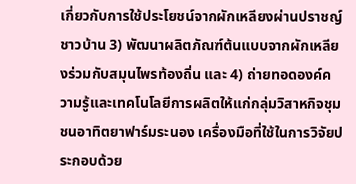เกี่ยวกับการใช้ประโยชน์จากผักเหลียงผ่านปราชญ์ชาวบ้าน 3) พัฒนาผลิตภัณฑ์ต้นแบบจากผักเหลียงร่วมกับสมุนไพรท้องถิ่น และ 4) ถ่ายทอดองค์ความรู้และเทคโนโลยีการผลิตให้แก่กลุ่มวิสาหกิจชุมชนอาทิตยาฟาร์มระนอง เครื่องมือที่ใช้ในการวิจัยประกอบด้วย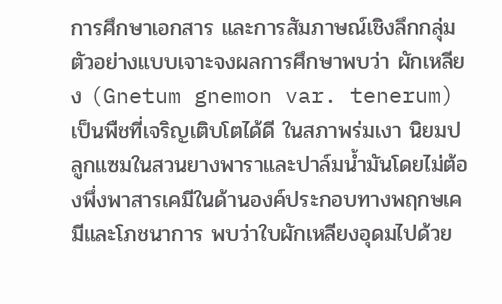การศึกษาเอกสาร และการสัมภาษณ์เชิงลึกกลุ่มตัวอย่างแบบเจาะจงผลการศึกษาพบว่า ผักเหลียง (Gnetum gnemon var. tenerum) เป็นพืชที่เจริญเติบโตได้ดี ในสภาพร่มเงา นิยมปลูกแซมในสวนยางพาราและปาล์มน้ำมันโดยไม่ต้องพึ่งพาสารเคมีในด้านองค์ประกอบทางพฤกษเคมีและโภชนาการ พบว่าใบผักเหลียงอุดมไปด้วย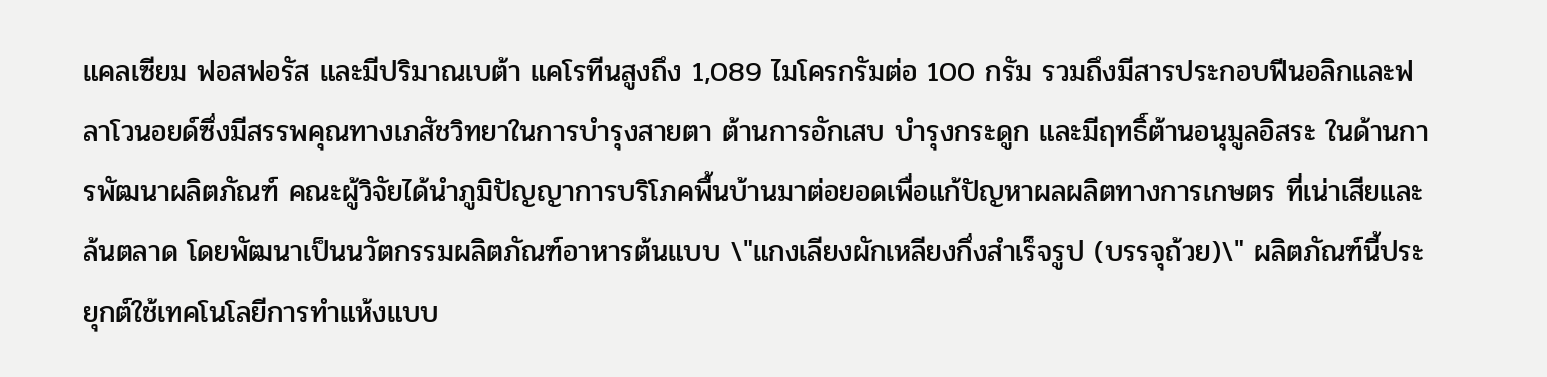แคลเซียม ฟอสฟอรัส และมีปริมาณเบต้า แคโรทีนสูงถึง 1,089 ไมโครกรัมต่อ 100 กรัม รวมถึงมีสารประกอบฟีนอลิกและฟลาโวนอยด์ซึ่งมีสรรพคุณทางเภสัชวิทยาในการบำรุงสายตา ต้านการอักเสบ บำรุงกระดูก และมีฤทธิ์ต้านอนุมูลอิสระ ในด้านการพัฒนาผลิตภัณฑ์ คณะผู้วิจัยได้นำภูมิปัญญาการบริโภคพื้นบ้านมาต่อยอดเพื่อแก้ปัญหาผลผลิตทางการเกษตร ที่เน่าเสียและล้นตลาด โดยพัฒนาเป็นนวัตกรรมผลิตภัณฑ์อาหารต้นแบบ \"แกงเลียงผักเหลียงกึ่งสำเร็จรูป (บรรจุถ้วย)\" ผลิตภัณฑ์นี้ประยุกต์ใช้เทคโนโลยีการทำแห้งแบบ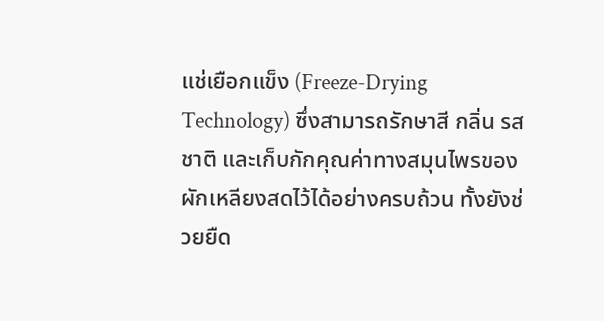แช่เยือกแข็ง (Freeze-Drying Technology) ซึ่งสามารถรักษาสี กลิ่น รสชาติ และเก็บกักคุณค่าทางสมุนไพรของผักเหลียงสดไว้ได้อย่างครบถ้วน ทั้งยังช่วยยืด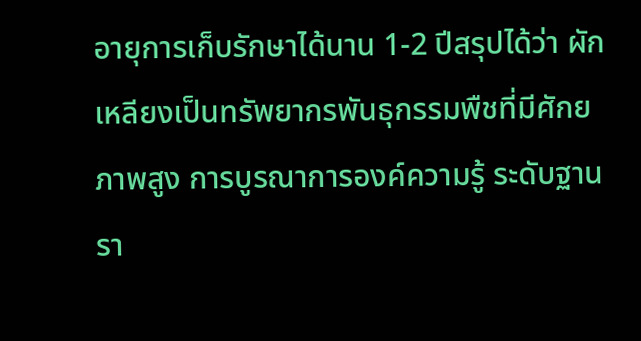อายุการเก็บรักษาได้นาน 1-2 ปีสรุปได้ว่า ผักเหลียงเป็นทรัพยากรพันธุกรรมพืชที่มีศักยภาพสูง การบูรณาการองค์ความรู้ ระดับฐานรา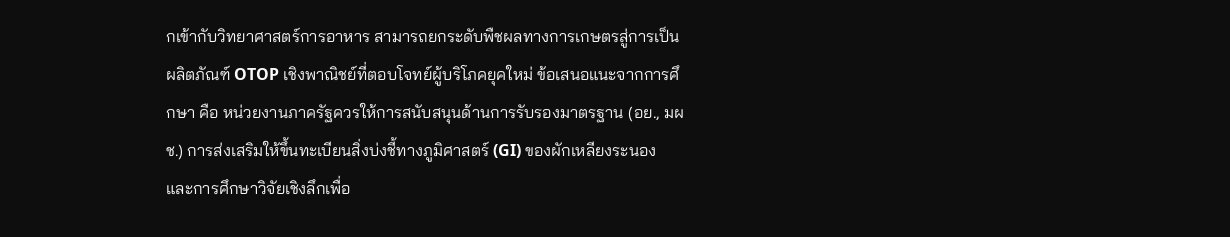กเข้ากับวิทยาศาสตร์การอาหาร สามารถยกระดับพืชผลทางการเกษตรสู่การเป็นผลิตภัณฑ์ OTOP เชิงพาณิชย์ที่ตอบโจทย์ผู้บริโภคยุคใหม่ ข้อเสนอแนะจากการศึกษา คือ หน่วยงานภาครัฐควรให้การสนับสนุนด้านการรับรองมาตรฐาน (อย., มผช.) การส่งเสริมให้ขึ้นทะเบียนสิ่งบ่งชี้ทางภูมิศาสตร์ (GI) ของผักเหลียงระนอง และการศึกษาวิจัยเชิงลึกเพื่อ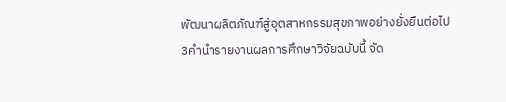พัฒนาผลิตภัณฑ์สู่อุตสาหกรรมสุขภาพอย่างยั่งยืนต่อไป
3คำนำรายงานผลการศึกษาวิจัยฉบับนี้ จัด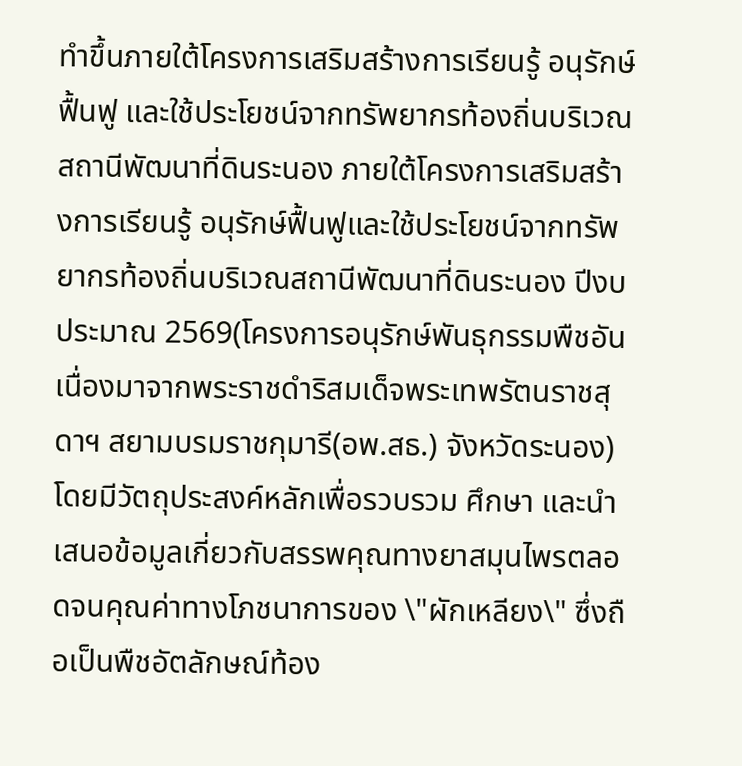ทำขึ้นภายใต้โครงการเสริมสร้างการเรียนรู้ อนุรักษ์ฟื้นฟู และใช้ประโยชน์จากทรัพยากรท้องถิ่นบริเวณสถานีพัฒนาที่ดินระนอง ภายใต้โครงการเสริมสร้างการเรียนรู้ อนุรักษ์ฟื้นฟูและใช้ประโยชน์จากทรัพยากรท้องถิ่นบริเวณสถานีพัฒนาที่ดินระนอง ปีงบประมาณ 2569(โครงการอนุรักษ์พันธุกรรมพืชอันเนื่องมาจากพระราชดำริสมเด็จพระเทพรัตนราชสุดาฯ สยามบรมราชกุมารี(อพ.สธ.) จังหวัดระนอง) โดยมีวัตถุประสงค์หลักเพื่อรวบรวม ศึกษา และนำเสนอข้อมูลเกี่ยวกับสรรพคุณทางยาสมุนไพรตลอดจนคุณค่าทางโภชนาการของ \"ผักเหลียง\" ซึ่งถือเป็นพืชอัตลักษณ์ท้อง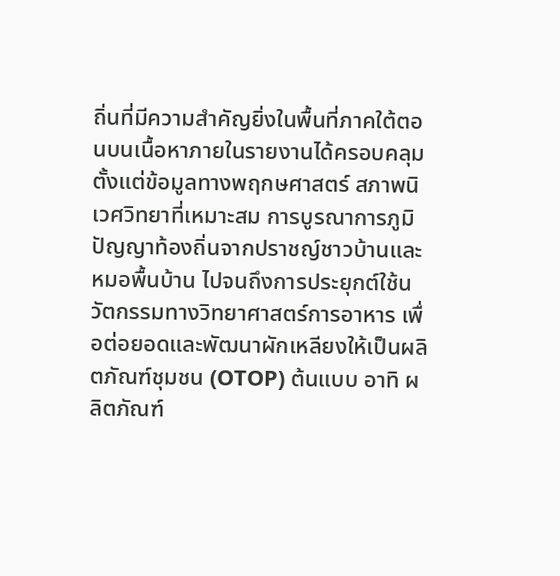ถิ่นที่มีความสำคัญยิ่งในพื้นที่ภาคใต้ตอนบนเนื้อหาภายในรายงานได้ครอบคลุมตั้งแต่ข้อมูลทางพฤกษศาสตร์ สภาพนิเวศวิทยาที่เหมาะสม การบูรณาการภูมิปัญญาท้องถิ่นจากปราชญ์ชาวบ้านและหมอพื้นบ้าน ไปจนถึงการประยุกต์ใช้นวัตกรรมทางวิทยาศาสตร์การอาหาร เพื่อต่อยอดและพัฒนาผักเหลียงให้เป็นผลิตภัณฑ์ชุมชน (OTOP) ต้นแบบ อาทิ ผลิตภัณฑ์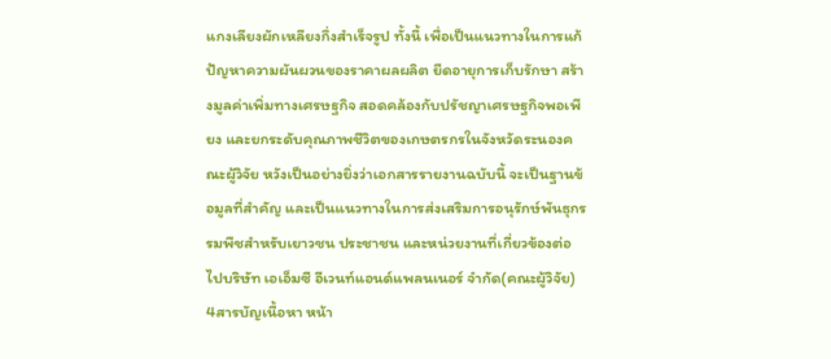แกงเลียงผักเหลียงกึ่งสำเร็จรูป ทั้งนี้ เพื่อเป็นแนวทางในการแก้ปัญหาความผันผวนของราคาผลผลิต ยืดอายุการเก็บรักษา สร้างมูลค่าเพิ่มทางเศรษฐกิจ สอดคล้องกับปรัชญาเศรษฐกิจพอเพียง และยกระดับคุณภาพชีวิตของเกษตรกรในจังหวัดระนองคณะผู้วิจัย หวังเป็นอย่างยิ่งว่าเอกสารรายงานฉบับนี้ จะเป็นฐานข้อมูลที่สำคัญ และเป็นแนวทางในการส่งเสริมการอนุรักษ์พันธุกรรมพืชสำหรับเยาวชน ประชาชน และหน่วยงานที่เกี่ยวข้องต่อไปบริษัท เอเอ็มซี อีเวนท์แอนด์แพลนเนอร์ จำกัด(คณะผู้วิจัย)
4สารบัญเนื้อหา หน้า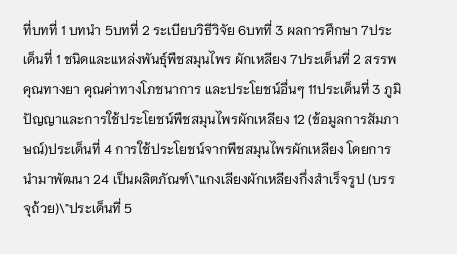ที่บทที่ 1 บทนำ 5บทที่ 2 ระเบียบวิธีวิจัย 6บทที่ 3 ผลการศึกษา 7ประเด็นที่ 1 ชนิดและแหล่งพันธุ์พืชสมุนไพร ผักเหลียง 7ประเด็นที่ 2 สรรพคุณทางยา คุณค่าทางโภชนาการ และประโยชน์อื่นๆ 11ประเด็นที่ 3 ภูมิปัญญาและการใช้ประโยชน์พืชสมุนไพรผักเหลียง 12 (ข้อมูลการสัมภาษณ์)ประเด็นที่ 4 การใช้ประโยชน์จากพืชสมุนไพรผักเหลียง โดยการนำมาพัฒนา 24 เป็นผลิตภัณฑ์\"แกงเลียงผักเหลียงกึ่งสำเร็จรูป (บรรจุถ้วย)\"ประเด็นที่ 5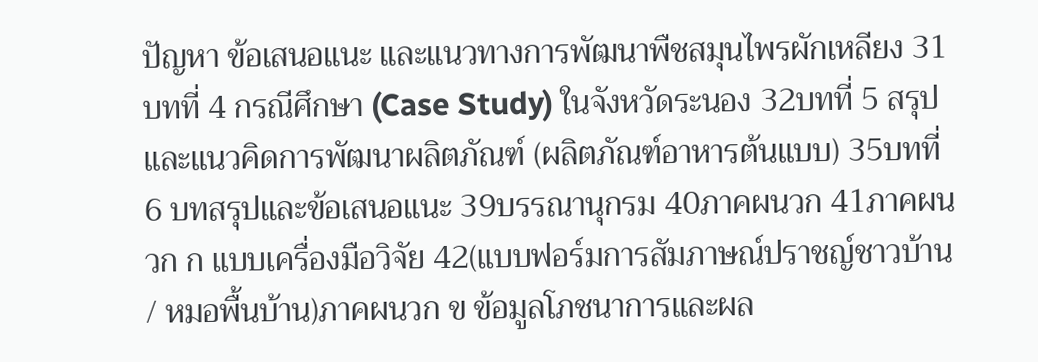ปัญหา ข้อเสนอแนะ และแนวทางการพัฒนาพืชสมุนไพรผักเหลียง 31บทที่ 4 กรณีศึกษา (Case Study) ในจังหวัดระนอง 32บทที่ 5 สรุปและแนวคิดการพัฒนาผลิตภัณฑ์ (ผลิตภัณฑ์อาหารต้นแบบ) 35บทที่ 6 บทสรุปและข้อเสนอแนะ 39บรรณานุกรม 40ภาคผนวก 41ภาคผนวก ก แบบเครื่องมือวิจัย 42(แบบฟอร์มการสัมภาษณ์ปราชญ์ชาวบ้าน / หมอพื้นบ้าน)ภาคผนวก ข ข้อมูลโภชนาการและผล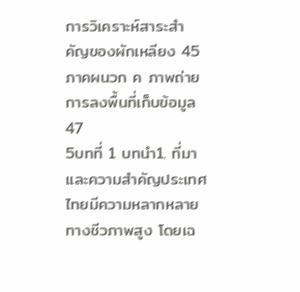การวิเคราะห์สาระสำคัญของผักเหลียง 45ภาคผนวก ค ภาพถ่ายการลงพื้นที่เก็บข้อมูล 47
5บทที่ 1 บทนำ1. ที่มาและความสำคัญประเทศไทยมีความหลากหลายทางชีวภาพสูง โดยเฉ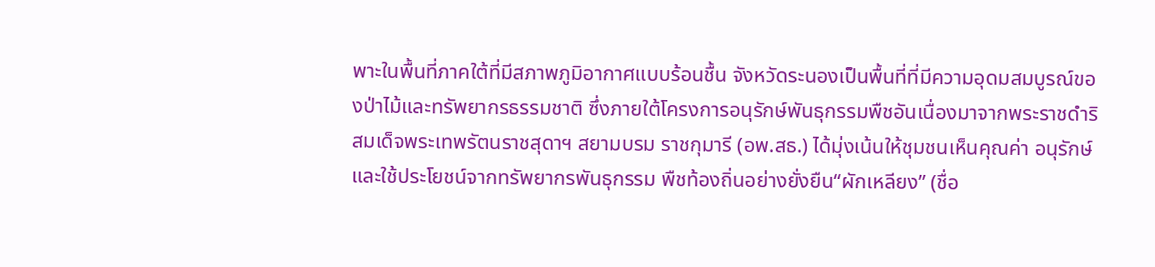พาะในพื้นที่ภาคใต้ที่มีสภาพภูมิอากาศแบบร้อนชื้น จังหวัดระนองเป็นพื้นที่ที่มีความอุดมสมบูรณ์ของป่าไม้และทรัพยากรธรรมชาติ ซึ่งภายใต้โครงการอนุรักษ์พันธุกรรมพืชอันเนื่องมาจากพระราชดำริ สมเด็จพระเทพรัตนราชสุดาฯ สยามบรม ราชกุมารี (อพ.สธ.) ได้มุ่งเน้นให้ชุมชนเห็นคุณค่า อนุรักษ์ และใช้ประโยชน์จากทรัพยากรพันธุกรรม พืชท้องถิ่นอย่างยั่งยืน“ผักเหลียง” (ชื่อ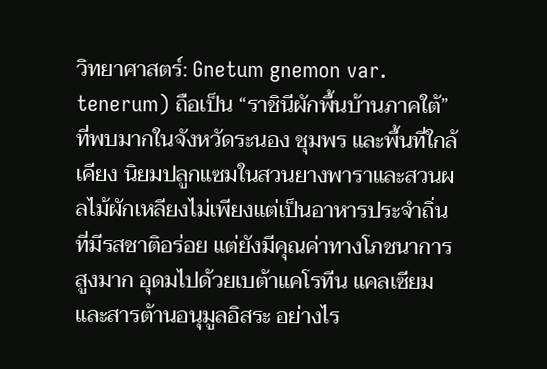วิทยาศาสตร์: Gnetum gnemon var. tenerum) ถือเป็น “ราชินีผักพื้นบ้านภาคใต้” ที่พบมากในจังหวัดระนอง ชุมพร และพื้นที่ใกล้เคียง นิยมปลูกแซมในสวนยางพาราและสวนผลไม้ผักเหลียงไม่เพียงแต่เป็นอาหารประจำถิ่นที่มีรสชาติอร่อย แต่ยังมีคุณค่าทางโภชนาการสูงมาก อุดมไปด้วยเบต้าแคโรทีน แคลเซียม และสารต้านอนุมูลอิสระ อย่างไร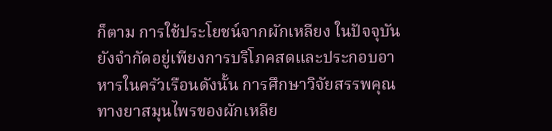ก็ตาม การใช้ประโยชน์จากผักเหลียง ในปัจจุบัน ยังจำกัดอยู่เพียงการบริโภคสดและประกอบอาหารในครัวเรือนดังนั้น การศึกษาวิจัยสรรพคุณทางยาสมุนไพรของผักเหลีย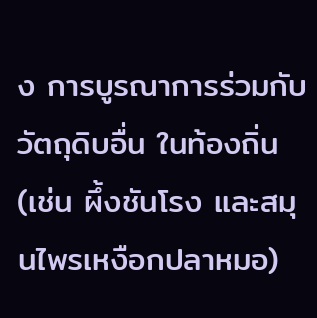ง การบูรณาการร่วมกับวัตถุดิบอื่น ในท้องถิ่น (เช่น ผึ้งชันโรง และสมุนไพรเหงือกปลาหมอ)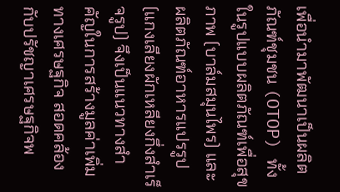เพื่อนำมาพัฒนาเป็นผลิตภัณฑ์ชุมชน (OTOP) ทั้งในรูปแบบผลิตภัณฑ์เพื่อสุขภาพ (บาล์มสมุนไพร) และผลิตภัณฑ์อาหารแปรรูป (แกงเลียงผักเหลียงกึ่งสำเร็จรูป) จึงเป็นแนวทางสำคัญในการสร้างมูลค่าเพิ่มทางเศรษฐกิจ สอดคล้องกับปรัชญาเศรษฐกิจพ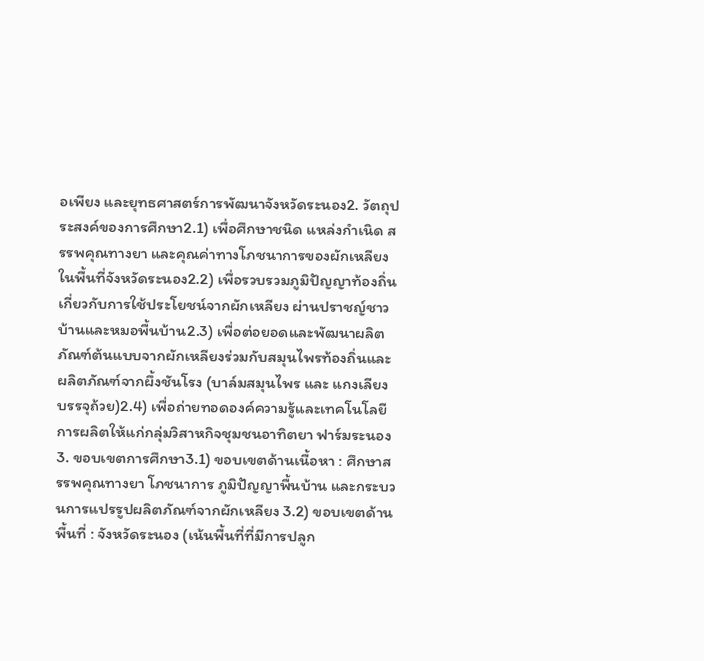อเพียง และยุทธศาสตร์การพัฒนาจังหวัดระนอง2. วัตถุประสงค์ของการศึกษา2.1) เพื่อศึกษาชนิด แหล่งกำเนิด สรรพคุณทางยา และคุณค่าทางโภชนาการของผักเหลียงในพื้นที่จังหวัดระนอง2.2) เพื่อรวบรวมภูมิปัญญาท้องถิ่นเกี่ยวกับการใช้ประโยชน์จากผักเหลียง ผ่านปราชญ์ชาวบ้านและหมอพื้นบ้าน2.3) เพื่อต่อยอดและพัฒนาผลิตภัณฑ์ต้นแบบจากผักเหลียงร่วมกับสมุนไพรท้องถิ่นและผลิตภัณฑ์จากผึ้งชันโรง (บาล์มสมุนไพร และ แกงเลียงบรรจุถ้วย)2.4) เพื่อถ่ายทอดองค์ความรู้และเทคโนโลยีการผลิตให้แก่กลุ่มวิสาหกิจชุมชนอาทิตยา ฟาร์มระนอง3. ขอบเขตการศึกษา3.1) ขอบเขตด้านเนื้อหา : ศึกษาสรรพคุณทางยา โภชนาการ ภูมิปัญญาพื้นบ้าน และกระบวนการแปรรูปผลิตภัณฑ์จากผักเหลียง 3.2) ขอบเขตด้านพื้นที่ : จังหวัดระนอง (เน้นพื้นที่ที่มีการปลูก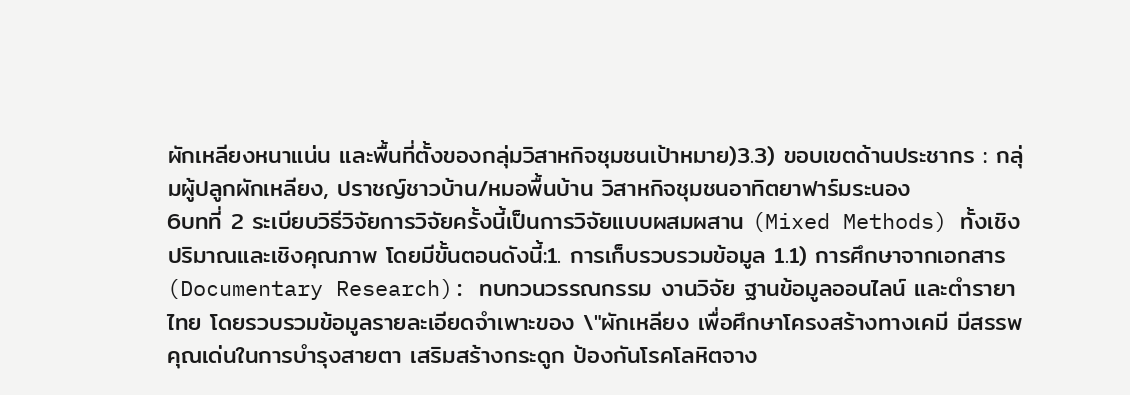ผักเหลียงหนาแน่น และพื้นที่ตั้งของกลุ่มวิสาหกิจชุมชนเป้าหมาย)3.3) ขอบเขตด้านประชากร : กลุ่มผู้ปลูกผักเหลียง, ปราชญ์ชาวบ้าน/หมอพื้นบ้าน วิสาหกิจชุมชนอาทิตยาฟาร์มระนอง
6บทที่ 2 ระเบียบวิธีวิจัยการวิจัยครั้งนี้เป็นการวิจัยแบบผสมผสาน (Mixed Methods) ทั้งเชิงปริมาณและเชิงคุณภาพ โดยมีขั้นตอนดังนี้:1. การเก็บรวบรวมข้อมูล 1.1) การศึกษาจากเอกสาร (Documentary Research): ทบทวนวรรณกรรม งานวิจัย ฐานข้อมูลออนไลน์ และตำรายาไทย โดยรวบรวมข้อมูลรายละเอียดจำเพาะของ \"ผักเหลียง เพื่อศึกษาโครงสร้างทางเคมี มีสรรพคุณเด่นในการบำรุงสายตา เสริมสร้างกระดูก ป้องกันโรคโลหิตจาง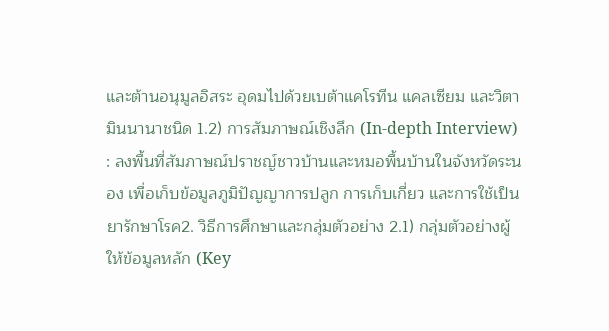และต้านอนุมูลอิสระ อุดมไปด้วยเบต้าแคโรทีน แคลเซียม และวิตามินนานาชนิด 1.2) การสัมภาษณ์เชิงลึก (In-depth Interview) : ลงพื้นที่สัมภาษณ์ปราชญ์ชาวบ้านและหมอพื้นบ้านในจังหวัดระนอง เพื่อเก็บข้อมูลภูมิปัญญาการปลูก การเก็บเกี่ยว และการใช้เป็นยารักษาโรค2. วิธีการศึกษาและกลุ่มตัวอย่าง 2.1) กลุ่มตัวอย่างผู้ให้ข้อมูลหลัก (Key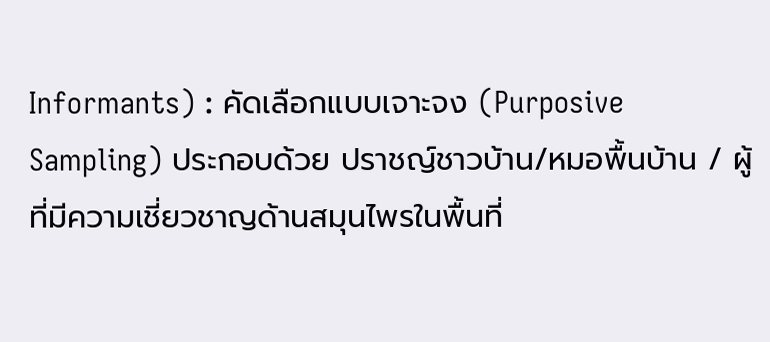Informants) : คัดเลือกแบบเจาะจง (Purposive Sampling) ประกอบด้วย ปราชญ์ชาวบ้าน/หมอพื้นบ้าน / ผู้ที่มีความเชี่ยวชาญด้านสมุนไพรในพื้นที่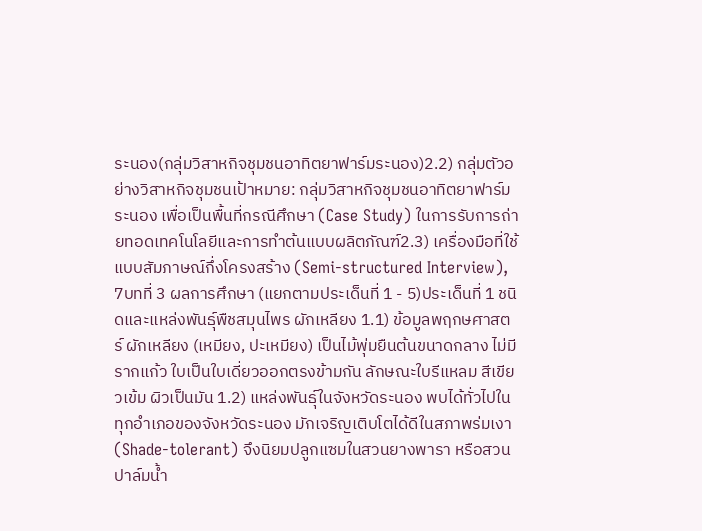ระนอง(กลุ่มวิสาหกิจชุมชนอาทิตยาฟาร์มระนอง)2.2) กลุ่มตัวอย่างวิสาหกิจชุมชนเป้าหมาย: กลุ่มวิสาหกิจชุมชนอาทิตยาฟาร์มระนอง เพื่อเป็นพื้นที่กรณีศึกษา (Case Study) ในการรับการถ่ายทอดเทคโนโลยีและการทำต้นแบบผลิตภัณฑ์2.3) เครื่องมือที่ใช้แบบสัมภาษณ์กึ่งโครงสร้าง (Semi-structured Interview),
7บทที่ 3 ผลการศึกษา (แยกตามประเด็นที่ 1 - 5)ประเด็นที่ 1 ชนิดและแหล่งพันธุ์พืชสมุนไพร ผักเหลียง 1.1) ข้อมูลพฤกษศาสตร์ ผักเหลียง (เหมียง, ปะเหมียง) เป็นไม้พุ่มยืนต้นขนาดกลาง ไม่มีรากแก้ว ใบเป็นใบเดี่ยวออกตรงข้ามกัน ลักษณะใบรีแหลม สีเขียวเข้ม ผิวเป็นมัน 1.2) แหล่งพันธุ์ในจังหวัดระนอง พบได้ทั่วไปในทุกอำเภอของจังหวัดระนอง มักเจริญเติบโตได้ดีในสภาพร่มเงา (Shade-tolerant) จึงนิยมปลูกแซมในสวนยางพารา หรือสวนปาล์มน้ำ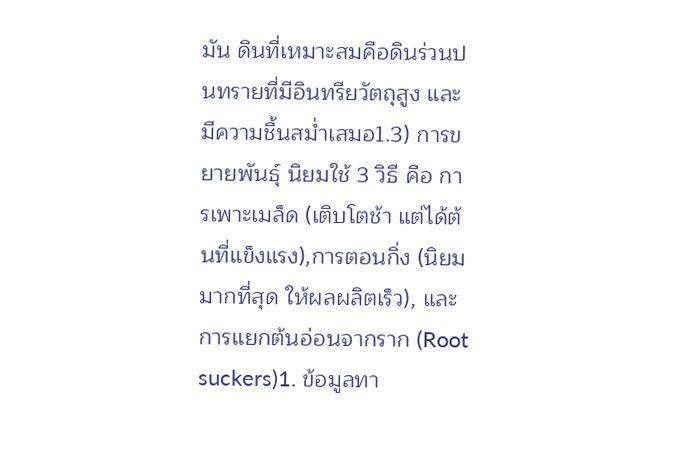มัน ดินที่เหมาะสมคือดินร่วนปนทรายที่มีอินทรียวัตถุสูง และมีความชื้นสม่ำเสมอ1.3) การขยายพันธุ์ นิยมใช้ 3 วิธี คือ การเพาะเมล็ด (เติบโตช้า แต่ได้ต้นที่แข็งแรง),การตอนกิ่ง (นิยมมากที่สุด ให้ผลผลิตเร็ว), และการแยกต้นอ่อนจากราก (Root suckers)1. ข้อมูลทา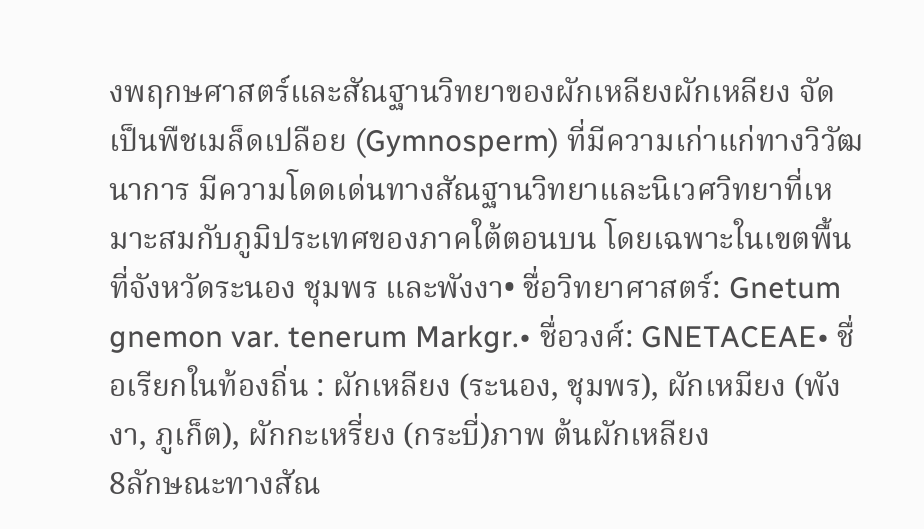งพฤกษศาสตร์และสัณฐานวิทยาของผักเหลียงผักเหลียง จัดเป็นพืชเมล็ดเปลือย (Gymnosperm) ที่มีความเก่าแก่ทางวิวัฒนาการ มีความโดดเด่นทางสัณฐานวิทยาและนิเวศวิทยาที่เหมาะสมกับภูมิประเทศของภาคใต้ตอนบน โดยเฉพาะในเขตพื้นที่จังหวัดระนอง ชุมพร และพังงา• ชื่อวิทยาศาสตร์: Gnetum gnemon var. tenerum Markgr.• ชื่อวงศ์: GNETACEAE• ชื่อเรียกในท้องถิ่น : ผักเหลียง (ระนอง, ชุมพร), ผักเหมียง (พังงา, ภูเก็ต), ผักกะเหรี่ยง (กระบี่)ภาพ ต้นผักเหลียง
8ลักษณะทางสัณ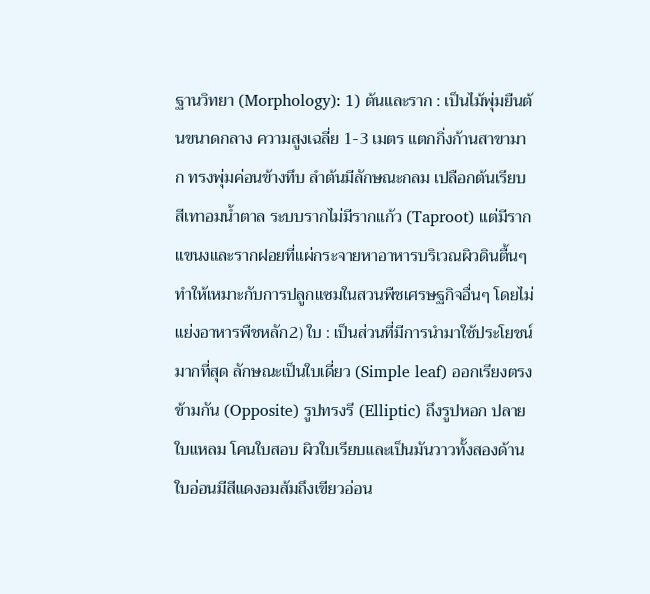ฐานวิทยา (Morphology): 1) ต้นและราก : เป็นไม้พุ่มยืนต้นขนาดกลาง ความสูงเฉลี่ย 1-3 เมตร แตกกิ่งก้านสาขามาก ทรงพุ่มค่อนข้างทึบ ลำต้นมีลักษณะกลม เปลือกต้นเรียบสีเทาอมน้ำตาล ระบบรากไม่มีรากแก้ว (Taproot) แต่มีรากแขนงและรากฝอยที่แผ่กระจายหาอาหารบริเวณผิวดินตื้นๆ ทำให้เหมาะกับการปลูกแซมในสวนพืชเศรษฐกิจอื่นๆ โดยไม่แย่งอาหารพืชหลัก2) ใบ : เป็นส่วนที่มีการนำมาใช้ประโยชน์มากที่สุด ลักษณะเป็นใบเดี่ยว (Simple leaf) ออกเรียงตรงข้ามกัน (Opposite) รูปทรงรี (Elliptic) ถึงรูปหอก ปลายใบแหลม โคนใบสอบ ผิวใบเรียบและเป็นมันวาวทั้งสองด้าน ใบอ่อนมีสีแดงอมส้มถึงเขียวอ่อน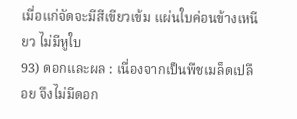เมื่อแก่จัดจะมีสีเขียวเข้ม แผ่นใบค่อนข้างเหนียว ไม่มีหูใบ
93) ดอกและผล : เนื่องจากเป็นพืชเมล็ดเปลือย จึงไม่มีดอก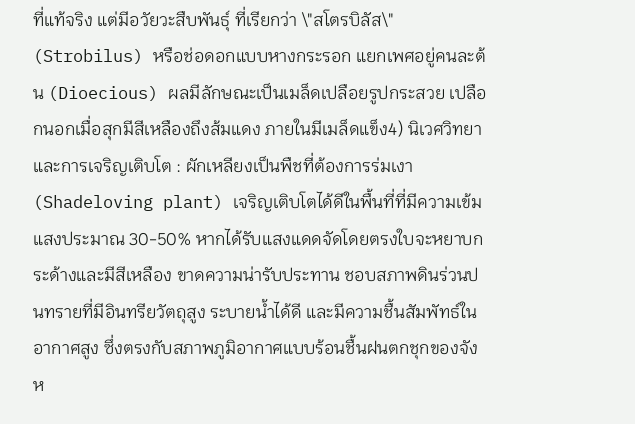ที่แท้จริง แต่มีอวัยวะสืบพันธุ์ ที่เรียกว่า \"สโตรบิลัส\" (Strobilus) หรือช่อดอกแบบหางกระรอก แยกเพศอยู่คนละต้น (Dioecious) ผลมีลักษณะเป็นเมล็ดเปลือยรูปกระสวย เปลือกนอกเมื่อสุกมีสีเหลืองถึงส้มแดง ภายในมีเมล็ดแข็ง4) นิเวศวิทยาและการเจริญเติบโต : ผักเหลียงเป็นพืชที่ต้องการร่มเงา (Shadeloving plant) เจริญเติบโตได้ดีในพื้นที่ที่มีความเข้มแสงประมาณ 30-50% หากได้รับแสงแดดจัดโดยตรงใบจะหยาบกระด้างและมีสีเหลือง ขาดความน่ารับประทาน ชอบสภาพดินร่วนปนทรายที่มีอินทรียวัตถุสูง ระบายน้ำได้ดี และมีความชื้นสัมพัทธ์ในอากาศสูง ซึ่งตรงกับสภาพภูมิอากาศแบบร้อนชื้นฝนตกชุกของจังห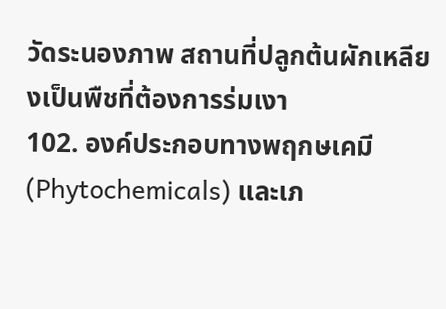วัดระนองภาพ สถานที่ปลูกต้นผักเหลียงเป็นพืชที่ต้องการร่มเงา
102. องค์ประกอบทางพฤกษเคมี (Phytochemicals) และเภ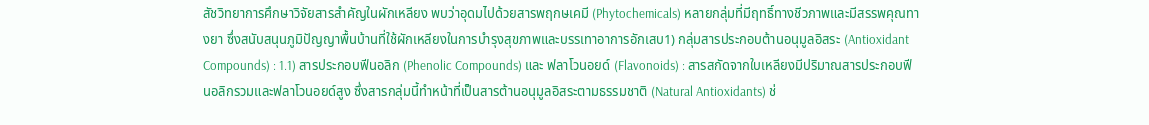สัชวิทยาการศึกษาวิจัยสารสำคัญในผักเหลียง พบว่าอุดมไปด้วยสารพฤกษเคมี (Phytochemicals) หลายกลุ่มที่มีฤทธิ์ทางชีวภาพและมีสรรพคุณทางยา ซึ่งสนับสนุนภูมิปัญญาพื้นบ้านที่ใช้ผักเหลียงในการบำรุงสุขภาพและบรรเทาอาการอักเสบ1) กลุ่มสารประกอบต้านอนุมูลอิสระ (Antioxidant Compounds) : 1.1) สารประกอบฟีนอลิก (Phenolic Compounds) และ ฟลาโวนอยด์ (Flavonoids) : สารสกัดจากใบเหลียงมีปริมาณสารประกอบฟีนอลิกรวมและฟลาโวนอยด์สูง ซึ่งสารกลุ่มนี้ทำหน้าที่เป็นสารต้านอนุมูลอิสระตามธรรมชาติ (Natural Antioxidants) ช่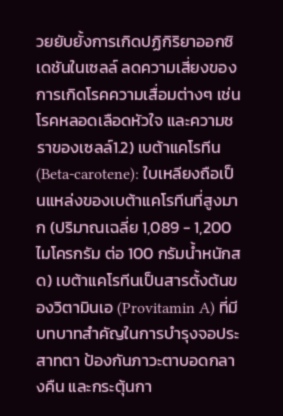วยยับยั้งการเกิดปฏิกิริยาออกซิเดชันในเซลล์ ลดความเสี่ยงของการเกิดโรคความเสื่อมต่างๆ เช่น โรคหลอดเลือดหัวใจ และความชราของเซลล์1.2) เบต้าแคโรทีน (Beta-carotene): ใบเหลียงถือเป็นแหล่งของเบต้าแคโรทีนที่สูงมาก (ปริมาณเฉลี่ย 1,089 - 1,200 ไมโครกรัม ต่อ 100 กรัมน้ำหนักสด) เบต้าแคโรทีนเป็นสารตั้งต้นของวิตามินเอ (Provitamin A) ที่มีบทบาทสำคัญในการบำรุงจอประสาทตา ป้องกันภาวะตาบอดกลางคืน และกระตุ้นกา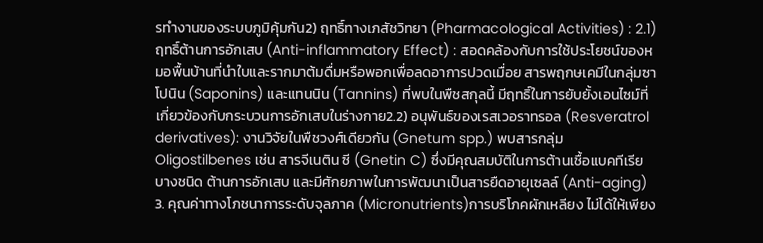รทำงานของระบบภูมิคุ้มกัน2) ฤทธิ์ทางเภสัชวิทยา (Pharmacological Activities) : 2.1) ฤทธิ์ต้านการอักเสบ (Anti-inflammatory Effect) : สอดคล้องกับการใช้ประโยชน์ของหมอพื้นบ้านที่นำใบและรากมาต้มดื่มหรือพอกเพื่อลดอาการปวดเมื่อย สารพฤกษเคมีในกลุ่มซาโปนิน (Saponins) และแทนนิน (Tannins) ที่พบในพืชสกุลนี้ มีฤทธิ์ในการยับยั้งเอนไซม์ที่เกี่ยวข้องกับกระบวนการอักเสบในร่างกาย2.2) อนุพันธ์ของเรสเวอราทรอล (Resveratrol derivatives): งานวิจัยในพืชวงศ์เดียวกัน (Gnetum spp.) พบสารกลุ่ม Oligostilbenes เช่น สารจีเนติน ซี (Gnetin C) ซึ่งมีคุณสมบัติในการต้านเชื้อแบคทีเรียบางชนิด ต้านการอักเสบ และมีศักยภาพในการพัฒนาเป็นสารยืดอายุเซลล์ (Anti-aging) 3. คุณค่าทางโภชนาการระดับจุลภาค (Micronutrients)การบริโภคผักเหลียง ไม่ได้ให้เพียง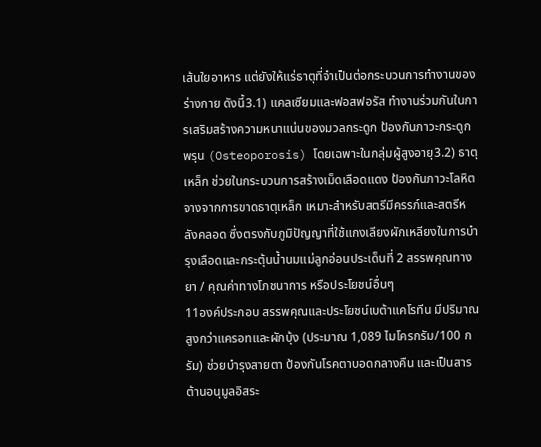เส้นใยอาหาร แต่ยังให้แร่ธาตุที่จำเป็นต่อกระบวนการทำงานของร่างกาย ดังนี้3.1) แคลเซียมและฟอสฟอรัส ทำงานร่วมกันในการเสริมสร้างความหนาแน่นของมวลกระดูก ป้องกันภาวะกระดูกพรุน (Osteoporosis) โดยเฉพาะในกลุ่มผู้สูงอายุ3.2) ธาตุเหล็ก ช่วยในกระบวนการสร้างเม็ดเลือดแดง ป้องกันภาวะโลหิตจางจากการขาดธาตุเหล็ก เหมาะสำหรับสตรีมีครรภ์และสตรีหลังคลอด ซึ่งตรงกับภูมิปัญญาที่ใช้แกงเลียงผักเหลียงในการบำรุงเลือดและกระตุ้นน้ำนมแม่ลูกอ่อนประเด็นที่ 2 สรรพคุณทางยา / คุณค่าทางโภชนาการ หรือประโยชน์อื่นๆ
11องค์ประกอบ สรรพคุณและประโยชน์เบต้าแคโรทีน มีปริมาณสูงกว่าแครอทและผักบุ้ง (ประมาณ 1,089 ไมโครกรัม/100 กรัม) ช่วยบำรุงสายตา ป้องกันโรคตาบอดกลางคืน และเป็นสารต้านอนุมูลอิสระ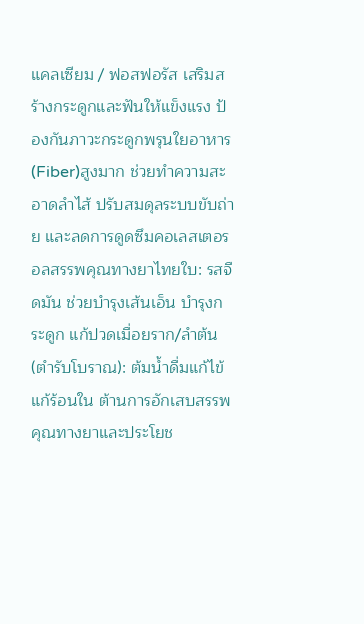แคลเซียม / ฟอสฟอรัส เสริมสร้างกระดูกและฟันให้แข็งแรง ป้องกันภาวะกระดูกพรุนใยอาหาร (Fiber)สูงมาก ช่วยทำความสะอาดลำไส้ ปรับสมดุลระบบขับถ่าย และลดการดูดซึมคอเลสเตอรอลสรรพคุณทางยาไทยใบ: รสจืดมัน ช่วยบำรุงเส้นเอ็น บำรุงกระดูก แก้ปวดเมื่อยราก/ลำต้น (ตำรับโบราณ): ต้มน้ำดื่มแก้ไข้ แก้ร้อนใน ต้านการอักเสบสรรพคุณทางยาและประโยช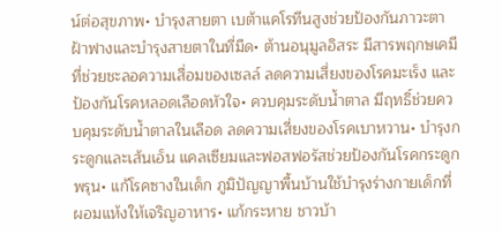น์ต่อสุขภาพ• บำรุงสายตา เบต้าแคโรทีนสูงช่วยป้องกันภาวะตาฝ้าฟางและบำรุงสายตาในที่มืด• ต้านอนุมูลอิสระ มีสารพฤกษเคมีที่ช่วยชะลอความเสื่อมของเซลล์ ลดความเสี่ยงของโรคมะเร็ง และป้องกันโรคหลอดเลือดหัวใจ• ควบคุมระดับน้ำตาล มีฤทธิ์ช่วยควบคุมระดับน้ำตาลในเลือด ลดความเสี่ยงของโรคเบาหวาน• บำรุงกระดูกและเส้นเอ็น แคลเซียมและฟอสฟอรัสช่วยป้องกันโรคกระดูกพรุน• แก้โรคซางในเด็ก ภูมิปัญญาพื้นบ้านใช้บำรุงร่างกายเด็กที่ผอมแห้งให้เจริญอาหาร• แก้กระหาย ชาวบ้า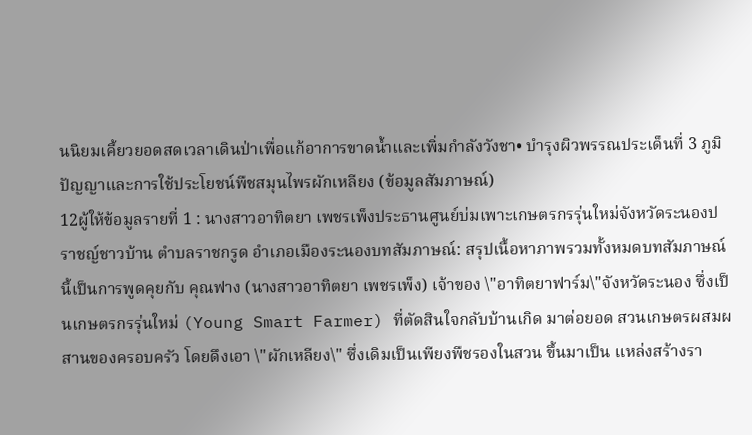นนิยมเคี้ยวยอดสดเวลาเดินป่าเพื่อแก้อาการขาดน้ำและเพิ่มกำลังวังชา• บำรุงผิวพรรณประเด็นที่ 3 ภูมิปัญญาและการใช้ประโยชน์พืชสมุนไพรผักเหลียง (ข้อมูลสัมภาษณ์)
12ผู้ให้ข้อมูลรายที่ 1 : นางสาวอาทิตยา เพชรเพ็งประธานศูนย์บ่มเพาะเกษตรกรรุ่นใหม่จังหวัดระนองปราชญ์ชาวบ้าน ตำบลราชกรูด อำเภอเมืองระนองบทสัมภาษณ์: สรุปเนื้อหาภาพรวมทั้งหมดบทสัมภาษณ์นี้เป็นการพูดคุยกับ คุณฟาง (นางสาวอาทิตยา เพชรเพ็ง) เจ้าของ \"อาทิตยาฟาร์ม\"จังหวัดระนอง ซึ่งเป็นเกษตรกรรุ่นใหม่ (Young Smart Farmer) ที่ตัดสินใจกลับบ้านเกิด มาต่อยอด สวนเกษตรผสมผสานของครอบครัว โดยดึงเอา \"ผักเหลียง\" ซึ่งเดิมเป็นเพียงพืชรองในสวน ขึ้นมาเป็น แหล่งสร้างรา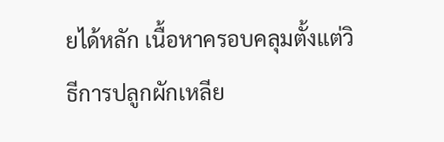ยได้หลัก เนื้อหาครอบคลุมตั้งแต่วิธีการปลูกผักเหลีย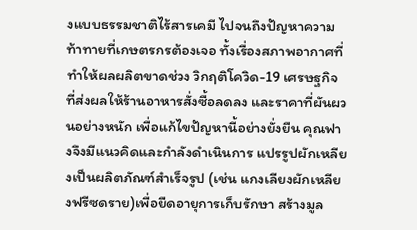งแบบธรรมชาติไร้สารเคมี ไปจนถึงปัญหาความท้าทายที่เกษตรกรต้องเจอ ทั้งเรื่องสภาพอากาศที่ทำให้ผลผลิตขาดช่วง วิกฤติโควิด-19 เศรษฐกิจ ที่ส่งผลให้ร้านอาหารสั่งซื้อลดลง และราคาที่ผันผวนอย่างหนัก เพื่อแก้ไขปัญหานี้อย่างยั่งยืน คุณฟางจึงมีแนวคิดและกำลังดำเนินการ แปรรูปผักเหลียงเป็นผลิตภัณฑ์สำเร็จรูป (เช่น แกงเลียงผักเหลียงฟรีซดราย)เพื่อยืดอายุการเก็บรักษา สร้างมูล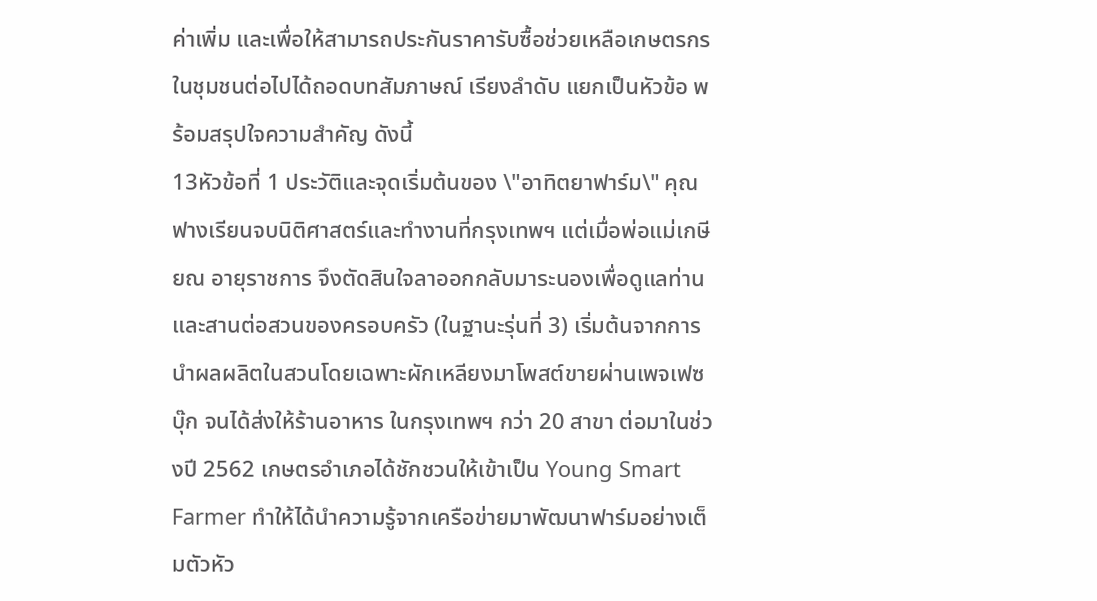ค่าเพิ่ม และเพื่อให้สามารถประกันราคารับซื้อช่วยเหลือเกษตรกรในชุมชนต่อไปได้ถอดบทสัมภาษณ์ เรียงลำดับ แยกเป็นหัวข้อ พร้อมสรุปใจความสำคัญ ดังนี้
13หัวข้อที่ 1 ประวัติและจุดเริ่มต้นของ \"อาทิตยาฟาร์ม\" คุณฟางเรียนจบนิติศาสตร์และทำงานที่กรุงเทพฯ แต่เมื่อพ่อแม่เกษียณ อายุราชการ จึงตัดสินใจลาออกกลับมาระนองเพื่อดูแลท่านและสานต่อสวนของครอบครัว (ในฐานะรุ่นที่ 3) เริ่มต้นจากการนำผลผลิตในสวนโดยเฉพาะผักเหลียงมาโพสต์ขายผ่านเพจเฟซบุ๊ก จนได้ส่งให้ร้านอาหาร ในกรุงเทพฯ กว่า 20 สาขา ต่อมาในช่วงปี 2562 เกษตรอำเภอได้ชักชวนให้เข้าเป็น Young Smart Farmer ทำให้ได้นำความรู้จากเครือข่ายมาพัฒนาฟาร์มอย่างเต็มตัวหัว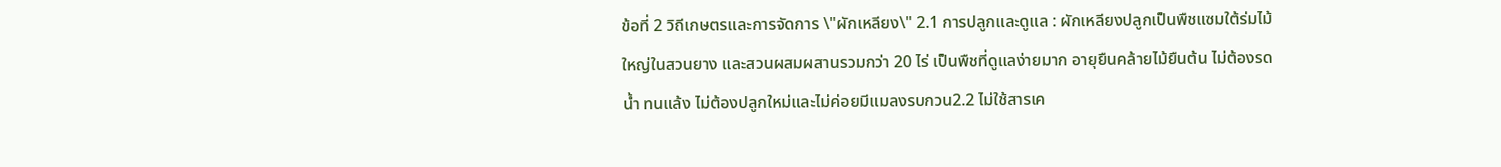ข้อที่ 2 วิถีเกษตรและการจัดการ \"ผักเหลียง\" 2.1 การปลูกและดูแล : ผักเหลียงปลูกเป็นพืชแซมใต้ร่มไม้ใหญ่ในสวนยาง และสวนผสมผสานรวมกว่า 20 ไร่ เป็นพืชที่ดูแลง่ายมาก อายุยืนคล้ายไม้ยืนต้น ไม่ต้องรดน้ำ ทนแล้ง ไม่ต้องปลูกใหม่และไม่ค่อยมีแมลงรบกวน2.2 ไม่ใช้สารเค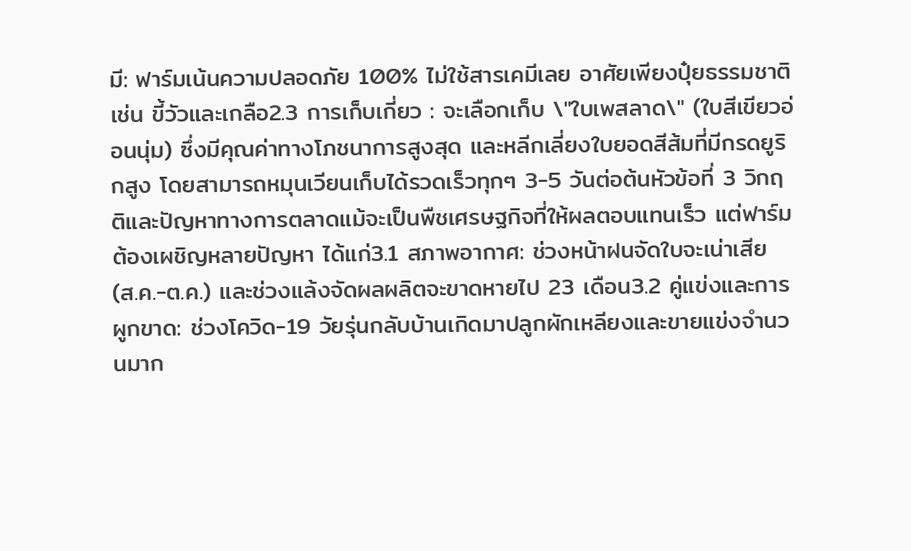มี: ฟาร์มเน้นความปลอดภัย 100% ไม่ใช้สารเคมีเลย อาศัยเพียงปุ๋ยธรรมชาติ เช่น ขี้วัวและเกลือ2.3 การเก็บเกี่ยว : จะเลือกเก็บ \"ใบเพสลาด\" (ใบสีเขียวอ่อนนุ่ม) ซึ่งมีคุณค่าทางโภชนาการสูงสุด และหลีกเลี่ยงใบยอดสีส้มที่มีกรดยูริกสูง โดยสามารถหมุนเวียนเก็บได้รวดเร็วทุกๆ 3-5 วันต่อต้นหัวข้อที่ 3 วิกฤติและปัญหาทางการตลาดแม้จะเป็นพืชเศรษฐกิจที่ให้ผลตอบแทนเร็ว แต่ฟาร์มต้องเผชิญหลายปัญหา ได้แก่3.1 สภาพอากาศ: ช่วงหน้าฝนจัดใบจะเน่าเสีย (ส.ค.-ต.ค.) และช่วงแล้งจัดผลผลิตจะขาดหายไป 23 เดือน3.2 คู่แข่งและการผูกขาด: ช่วงโควิด-19 วัยรุ่นกลับบ้านเกิดมาปลูกผักเหลียงและขายแข่งจำนวนมาก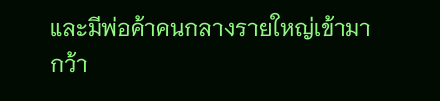และมีพ่อค้าคนกลางรายใหญ่เข้ามากว้า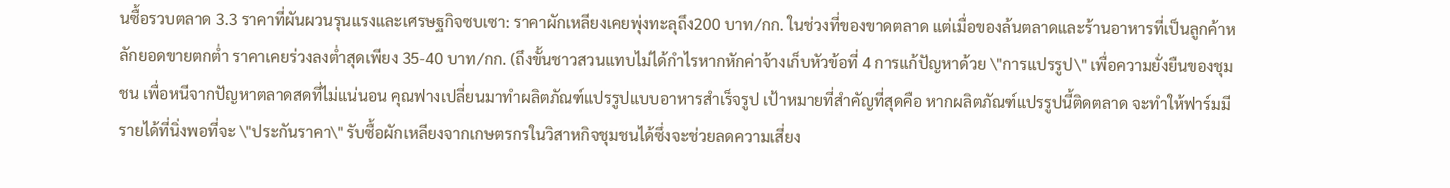นซื้อรวบตลาด 3.3 ราคาที่ผันผวนรุนแรงและเศรษฐกิจซบเซา: ราคาผักเหลียงเคยพุ่งทะลุถึง200 บาท/กก. ในช่วงที่ของขาดตลาด แต่เมื่อของล้นตลาดและร้านอาหารที่เป็นลูกค้าหลักยอดขายตกต่ำ ราคาเคยร่วงลงต่ำสุดเพียง 35-40 บาท/กก. (ถึงขั้นชาวสวนแทบไม่ได้กำไรหากหักค่าจ้างเก็บหัวข้อที่ 4 การแก้ปัญหาด้วย \"การแปรรูป\" เพื่อความยั่งยืนของชุมชน เพื่อหนีจากปัญหาตลาดสดที่ไม่แน่นอน คุณฟางเปลี่ยนมาทำผลิตภัณฑ์แปรรูปแบบอาหารสำเร็จรูป เป้าหมายที่สำคัญที่สุดคือ หากผลิตภัณฑ์แปรรูปนี้ติดตลาด จะทำให้ฟาร์มมีรายได้ที่นิ่งพอที่จะ \"ประกันราคา\" รับซื้อผักเหลียงจากเกษตรกรในวิสาหกิจชุมชนได้ซึ่งจะช่วยลดความเสี่ยง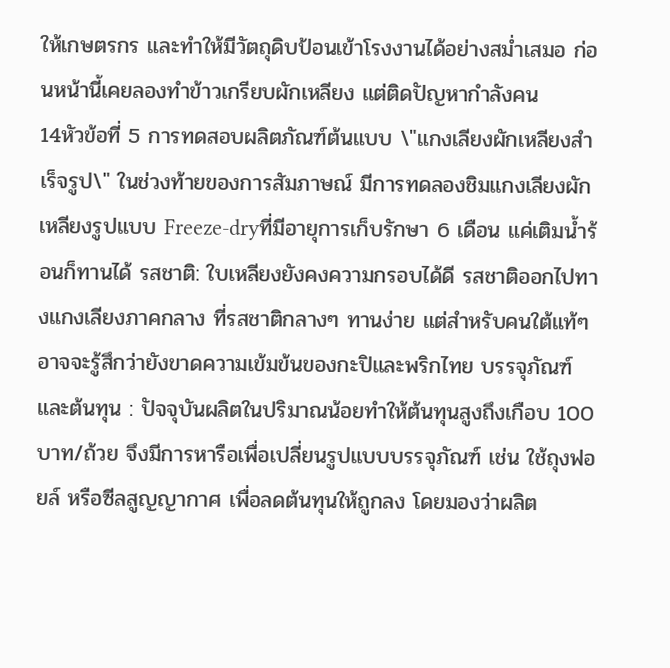ให้เกษตรกร และทำให้มีวัตถุดิบป้อนเข้าโรงงานได้อย่างสม่ำเสมอ ก่อนหน้านี้เคยลองทำข้าวเกรียบผักเหลียง แต่ติดปัญหากำลังคน
14หัวข้อที่ 5 การทดสอบผลิตภัณฑ์ต้นแบบ \"แกงเลียงผักเหลียงสำเร็จรูป\" ในช่วงท้ายของการสัมภาษณ์ มีการทดลองชิมแกงเลียงผักเหลียงรูปแบบ Freeze-dryที่มีอายุการเก็บรักษา 6 เดือน แค่เติมน้ำร้อนก็ทานได้ รสชาติ: ใบเหลียงยังคงความกรอบได้ดี รสชาติออกไปทางแกงเลียงภาคกลาง ที่รสชาติกลางๆ ทานง่าย แต่สำหรับคนใต้แท้ๆ อาจจะรู้สึกว่ายังขาดความเข้มข้นของกะปิและพริกไทย บรรจุภัณฑ์และต้นทุน : ปัจจุบันผลิตในปริมาณน้อยทำให้ต้นทุนสูงถึงเกือบ 100 บาท/ถ้วย จึงมีการหารือเพื่อเปลี่ยนรูปแบบบรรจุภัณฑ์ เช่น ใช้ถุงฟอยล์ หรือซีลสูญญากาศ เพื่อลดต้นทุนให้ถูกลง โดยมองว่าผลิต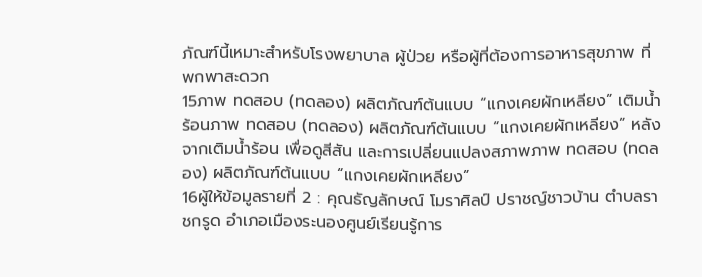ภัณฑ์นี้เหมาะสำหรับโรงพยาบาล ผู้ป่วย หรือผู้ที่ต้องการอาหารสุขภาพ ที่พกพาสะดวก
15ภาพ ทดสอบ (ทดลอง) ผลิตภัณฑ์ต้นแบบ “แกงเคยผักเหลียง” เติมน้ำร้อนภาพ ทดสอบ (ทดลอง) ผลิตภัณฑ์ต้นแบบ “แกงเคยผักเหลียง” หลังจากเติมน้ำร้อน เพื่อดูสีสัน และการเปลี่ยนแปลงสภาพภาพ ทดสอบ (ทดลอง) ผลิตภัณฑ์ต้นแบบ “แกงเคยผักเหลียง”
16ผู้ให้ข้อมูลรายที่ 2 : คุณธัญลักษณ์ โมราศิลป์ ปราชญ์ชาวบ้าน ตำบลราชกรูด อำเภอเมืองระนองศูนย์เรียนรู้การ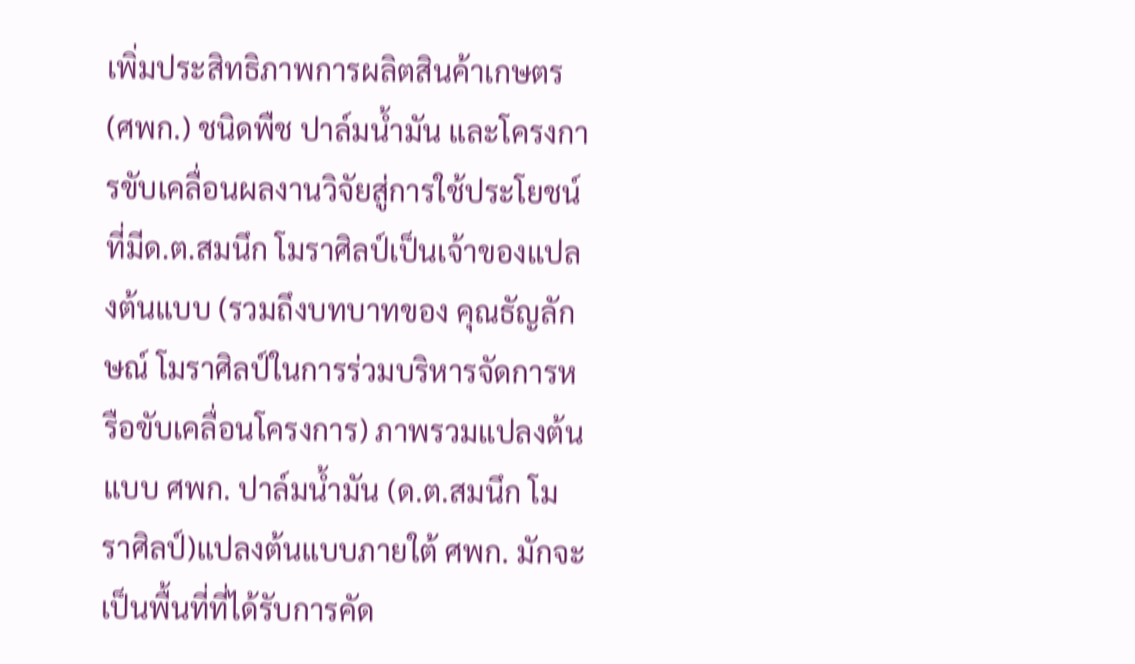เพิ่มประสิทธิภาพการผลิตสินค้าเกษตร (ศพก.) ชนิดพืช ปาล์มน้ำมัน และโครงการขับเคลื่อนผลงานวิจัยสู่การใช้ประโยชน์ที่มีด.ต.สมนึก โมราศิลป์เป็นเจ้าของแปลงต้นแบบ (รวมถึงบทบาทของ คุณธัญลักษณ์ โมราศิลป์ในการร่วมบริหารจัดการหรือขับเคลื่อนโครงการ) ภาพรวมแปลงต้นแบบ ศพก. ปาล์มน้ำมัน (ด.ต.สมนึก โมราศิลป์)แปลงต้นแบบภายใต้ ศพก. มักจะเป็นพื้นที่ที่ได้รับการคัด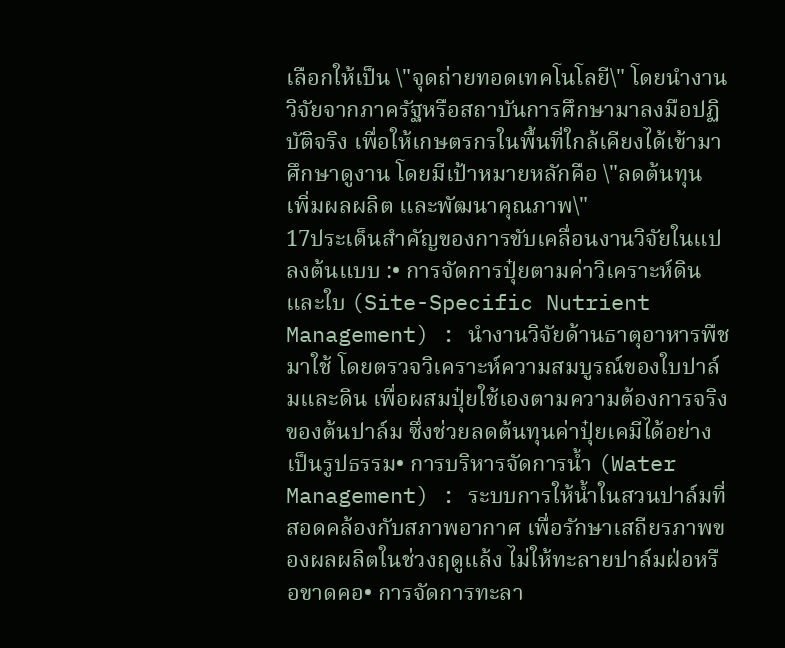เลือกให้เป็น \"จุดถ่ายทอดเทคโนโลยี\" โดยนำงานวิจัยจากภาครัฐหรือสถาบันการศึกษามาลงมือปฏิบัติจริง เพื่อให้เกษตรกรในพื้นที่ใกล้เคียงได้เข้ามาศึกษาดูงาน โดยมีเป้าหมายหลักคือ \"ลดต้นทุน เพิ่มผลผลิต และพัฒนาคุณภาพ\"
17ประเด็นสำคัญของการขับเคลื่อนงานวิจัยในแปลงต้นแบบ :• การจัดการปุ๋ยตามค่าวิเคราะห์ดินและใบ (Site-Specific Nutrient Management) : นำงานวิจัยด้านธาตุอาหารพืชมาใช้ โดยตรวจวิเคราะห์ความสมบูรณ์ของใบปาล์มและดิน เพื่อผสมปุ๋ยใช้เองตามความต้องการจริงของต้นปาล์ม ซึ่งช่วยลดต้นทุนค่าปุ๋ยเคมีได้อย่างเป็นรูปธรรม• การบริหารจัดการน้ำ (Water Management) : ระบบการให้น้ำในสวนปาล์มที่สอดคล้องกับสภาพอากาศ เพื่อรักษาเสถียรภาพของผลผลิตในช่วงฤดูแล้ง ไม่ให้ทะลายปาล์มฝ่อหรือขาดคอ• การจัดการทะลา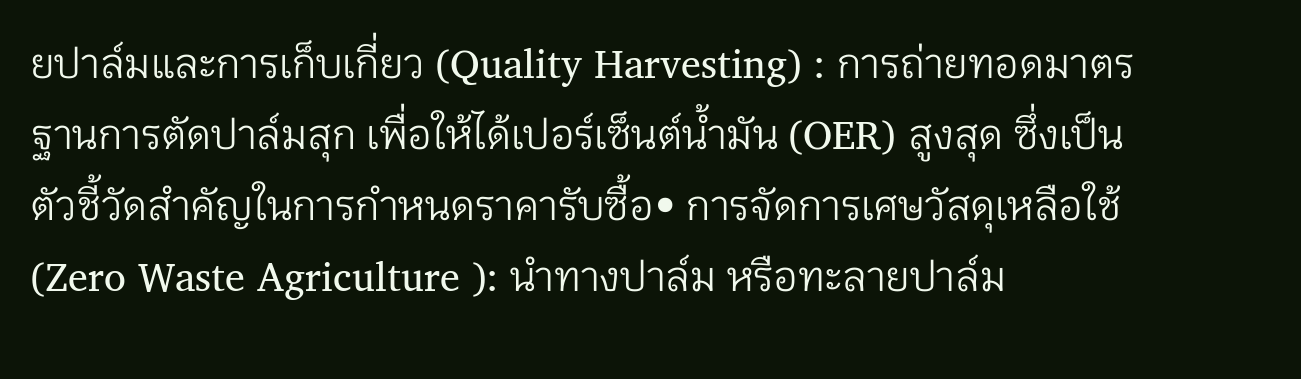ยปาล์มและการเก็บเกี่ยว (Quality Harvesting) : การถ่ายทอดมาตรฐานการตัดปาล์มสุก เพื่อให้ได้เปอร์เซ็นต์น้ำมัน (OER) สูงสุด ซึ่งเป็นตัวชี้วัดสำคัญในการกำหนดราคารับซื้อ• การจัดการเศษวัสดุเหลือใช้ (Zero Waste Agriculture ): นำทางปาล์ม หรือทะลายปาล์ม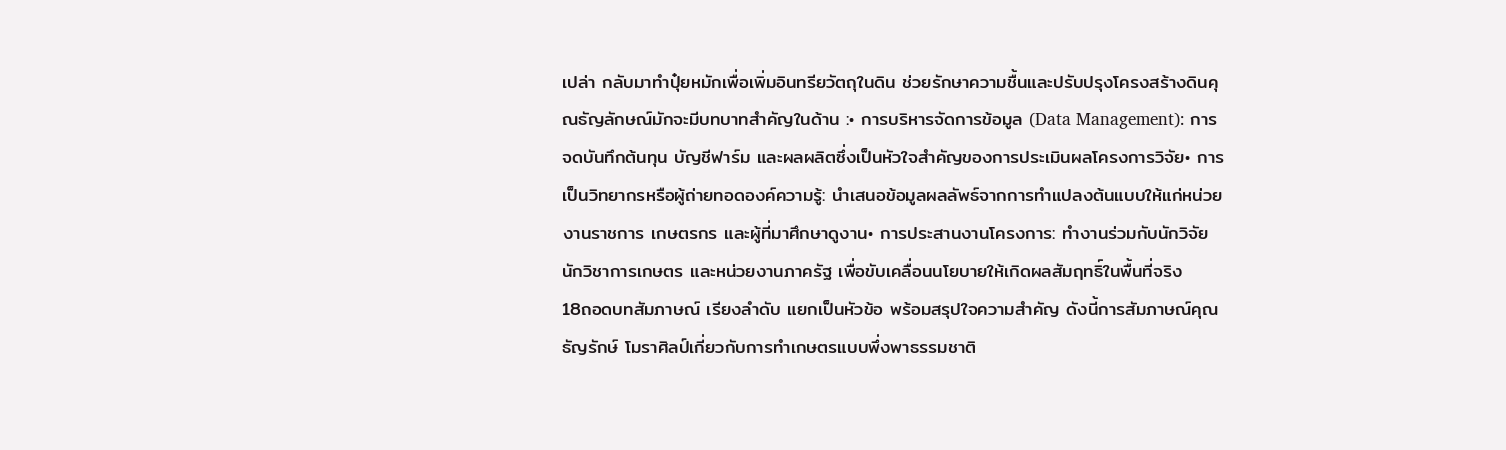เปล่า กลับมาทำปุ๋ยหมักเพื่อเพิ่มอินทรียวัตถุในดิน ช่วยรักษาความชื้นและปรับปรุงโครงสร้างดินคุณธัญลักษณ์มักจะมีบทบาทสำคัญในด้าน :• การบริหารจัดการข้อมูล (Data Management): การจดบันทึกต้นทุน บัญชีฟาร์ม และผลผลิตซึ่งเป็นหัวใจสำคัญของการประเมินผลโครงการวิจัย• การเป็นวิทยากรหรือผู้ถ่ายทอดองค์ความรู้: นำเสนอข้อมูลผลลัพธ์จากการทำแปลงต้นแบบให้แก่หน่วยงานราชการ เกษตรกร และผู้ที่มาศึกษาดูงาน• การประสานงานโครงการ: ทำงานร่วมกับนักวิจัย นักวิชาการเกษตร และหน่วยงานภาครัฐ เพื่อขับเคลื่อนนโยบายให้เกิดผลสัมฤทธิ์ในพื้นที่จริง
18ถอดบทสัมภาษณ์ เรียงลำดับ แยกเป็นหัวข้อ พร้อมสรุปใจความสำคัญ ดังนี้การสัมภาษณ์คุณธัญรักษ์ โมราศิลป์เกี่ยวกับการทำเกษตรแบบพึ่งพาธรรมชาติ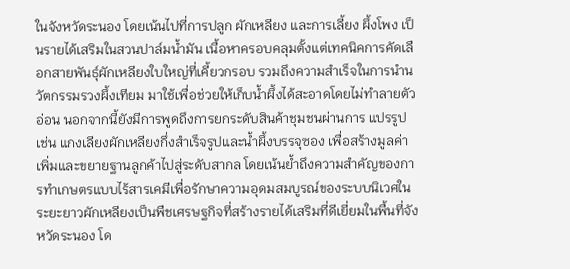ในจังหวัดระนอง โดยเน้นไปที่การปลูก ผักเหลียง และการเลี้ยง ผึ้งโพง เป็นรายได้เสริมในสวนปาล์มน้ำมัน เนื้อหาครอบคลุมตั้งแต่เทคนิคการคัดเลือกสายพันธุ์ผักเหลียงใบใหญ่ที่เคี้ยวกรอบ รวมถึงความสำเร็จในการนำนวัตกรรมรวงผึ้งเทียม มาใช้เพื่อช่วยให้เก็บน้ำผึ้งได้สะอาดโดยไม่ทำลายตัวอ่อน นอกจากนี้ยังมีการพูดถึงการยกระดับสินค้าชุมชนผ่านการ แปรรูป เช่น แกงเลียงผักเหลียงกึ่งสำเร็จรูปและน้ำผึ้งบรรจุซอง เพื่อสร้างมูลค่าเพิ่มและขยายฐานลูกค้าไปสู่ระดับสากล โดยเน้นย้ำถึงความสำคัญของการทำเกษตรแบบไร้สารเคมีเพื่อรักษาความอุดมสมบูรณ์ของระบบนิเวศในระยะยาวผักเหลียงเป็นพืชเศรษฐกิจที่สร้างรายได้เสริมที่ดีเยี่ยมในพื้นที่จังหวัดระนอง โด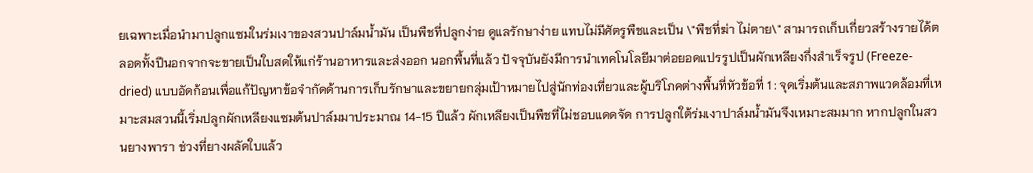ยเฉพาะเมื่อนำมาปลูกแซมในร่มเงาของสวนปาล์มน้ำมัน เป็นพืชที่ปลูกง่าย ดูแลรักษาง่าย แทบไม่มีศัตรูพืชและเป็น \"พืชที่ฆ่า ไม่ตาย\" สามารถเก็บเกี่ยวสร้างรายได้ตลอดทั้งปีนอกจากจะขายเป็นใบสดให้แก่ร้านอาหารและส่งออก นอกพื้นที่แล้ว ปัจจุบันยังมีการนำเทคโนโลยีมาต่อยอดแปรรูปเป็นผักเหลียงกึ่งสำเร็จรูป (Freeze-dried) แบบอัดก้อนเพื่อแก้ปัญหาข้อจำกัดด้านการเก็บรักษาและขยายกลุ่มเป้าหมายไปสู่นักท่องเที่ยวและผู้บริโภคต่างพื้นที่หัวข้อที่ 1 : จุดเริ่มต้นและสภาพแวดล้อมที่เหมาะสมสวนนี้เริ่มปลูกผักเหลียงแซมต้นปาล์มมาประมาณ 14-15 ปีแล้ว ผักเหลียงเป็นพืชที่ไม่ชอบแดดจัด การปลูกใต้ร่มเงาปาล์มน้ำมันจึงเหมาะสมมาก หากปลูกในสวนยางพารา ช่วงที่ยางผลัดใบแล้ว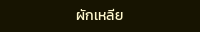ผักเหลีย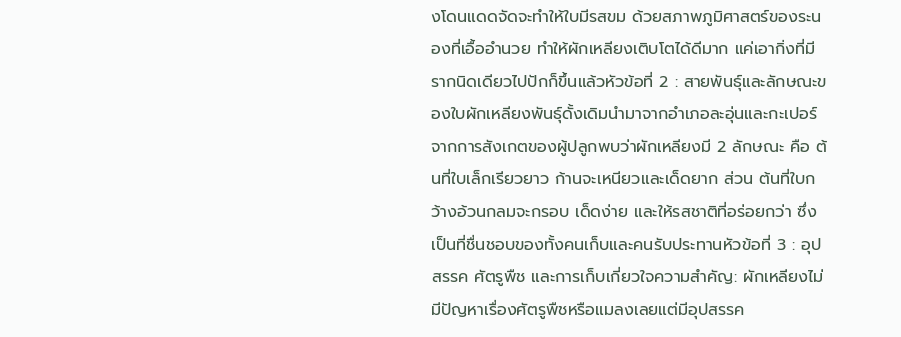งโดนแดดจัดจะทำให้ใบมีรสขม ด้วยสภาพภูมิศาสตร์ของระนองที่เอื้ออำนวย ทำให้ผักเหลียงเติบโตได้ดีมาก แค่เอากิ่งที่มีรากนิดเดียวไปปักก็ขึ้นแล้วหัวข้อที่ 2 : สายพันธุ์และลักษณะของใบผักเหลียงพันธุ์ดั้งเดิมนำมาจากอำเภอละอุ่นและกะเปอร์จากการสังเกตของผู้ปลูกพบว่าผักเหลียงมี 2 ลักษณะ คือ ต้นที่ใบเล็กเรียวยาว ก้านจะเหนียวและเด็ดยาก ส่วน ต้นที่ใบกว้างอ้วนกลมจะกรอบ เด็ดง่าย และให้รสชาติที่อร่อยกว่า ซึ่งเป็นที่ชื่นชอบของทั้งคนเก็บและคนรับประทานหัวข้อที่ 3 : อุปสรรค ศัตรูพืช และการเก็บเกี่ยวใจความสำคัญ: ผักเหลียงไม่มีปัญหาเรื่องศัตรูพืชหรือแมลงเลยแต่มีอุปสรรค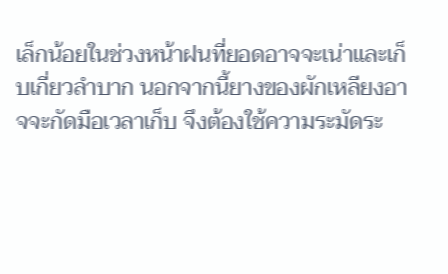เล็กน้อยในช่วงหน้าฝนที่ยอดอาจจะเน่าและเก็บเกี่ยวลำบาก นอกจากนี้ยางของผักเหลียงอาจจะกัดมือเวลาเก็บ จึงต้องใช้ความระมัดระ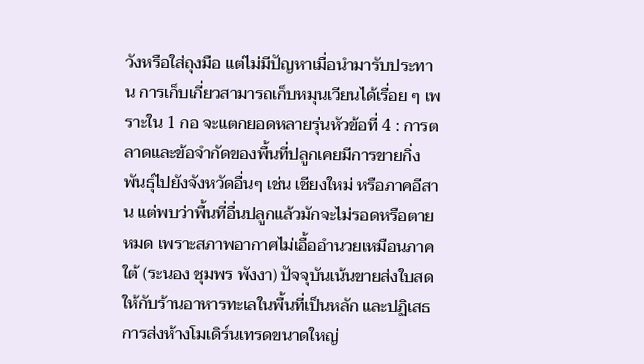วังหรือใส่ถุงมือ แต่ไม่มีปัญหาเมื่อนำมารับประทาน การเก็บเกี่ยวสามารถเก็บหมุนเวียนได้เรื่อย ๆ เพราะใน 1 กอ จะแตกยอดหลายรุ่นหัวข้อที่ 4 : การตลาดและข้อจำกัดของพื้นที่ปลูกเคยมีการขายกิ่งพันธุ์ไปยังจังหวัดอื่นๆ เช่น เชียงใหม่ หรือภาคอีสาน แต่พบว่าพื้นที่อื่นปลูกแล้วมักจะไม่รอดหรือตายหมด เพราะสภาพอากาศไม่เอื้ออำนวยเหมือนภาคใต้ (ระนอง ชุมพร พังงา) ปัจจุบันเน้นขายส่งใบสดให้กับร้านอาหารทะเลในพื้นที่เป็นหลัก และปฏิเสธการส่งห้างโมเดิร์นเทรดขนาดใหญ่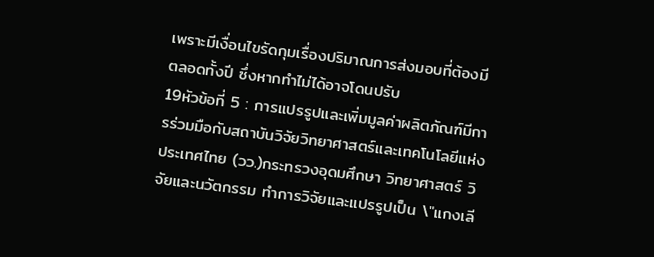เพราะมีเงื่อนไขรัดกุมเรื่องปริมาณการส่งมอบที่ต้องมีตลอดทั้งปี ซึ่งหากทำไม่ได้อาจโดนปรับ
19หัวข้อที่ 5 : การแปรรูปและเพิ่มมูลค่าผลิตภัณฑ์มีการร่วมมือกับสถาบันวิจัยวิทยาศาสตร์และเทคโนโลยีแห่งประเทศไทย (วว.)กระทรวงอุดมศึกษา วิทยาศาสตร์ วิจัยและนวัตกรรม ทำการวิจัยและแปรรูปเป็น \"แกงเลี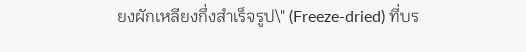ยงผักเหลียงกึ่งสำเร็จรูป\" (Freeze-dried) ที่บร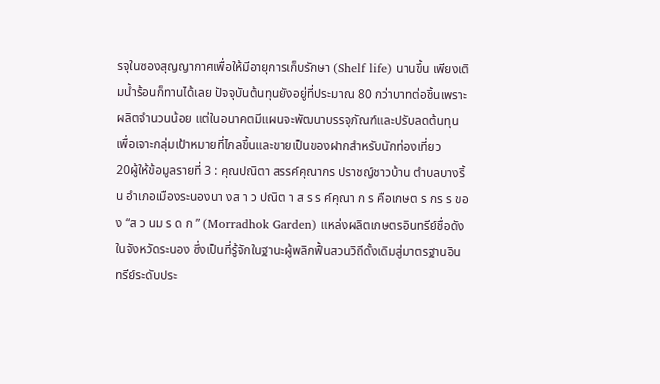รจุในซองสุญญากาศเพื่อให้มีอายุการเก็บรักษา (Shelf life) นานขึ้น เพียงเติมน้ำร้อนก็ทานได้เลย ปัจจุบันต้นทุนยังอยู่ที่ประมาณ 80 กว่าบาทต่อชิ้นเพราะผลิตจำนวนน้อย แต่ในอนาคตมีแผนจะพัฒนาบรรจุภัณฑ์และปรับลดต้นทุน เพื่อเจาะกลุ่มเป้าหมายที่ไกลขึ้นและขายเป็นของฝากสำหรับนักท่องเที่ยว
20ผู้ให้ข้อมูลรายที่ 3 : คุณปณิตา สรรค์คุณากร ปราชญ์ชาวบ้าน ตำบลบางริ้น อำเภอเมืองระนองนา งส า ว ปณิต า ส ร ร ค์คุณา ก ร คือเกษต ร กร ร ของ “ส ว นม ร ด ก ” (Morradhok Garden) แหล่งผลิตเกษตรอินทรีย์ชื่อดังในจังหวัดระนอง ซึ่งเป็นที่รู้จักในฐานะผู้พลิกฟื้นสวนวิถีดั้งเดิมสู่มาตรฐานอินทรีย์ระดับประ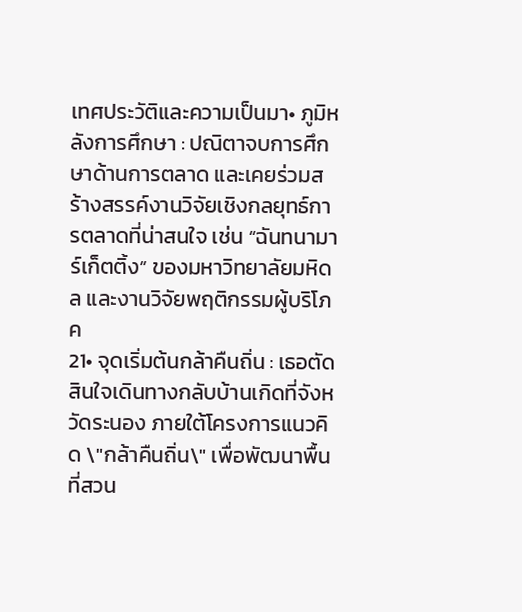เทศประวัติและความเป็นมา• ภูมิหลังการศึกษา : ปณิตาจบการศึกษาด้านการตลาด และเคยร่วมสร้างสรรค์งานวิจัยเชิงกลยุทธ์การตลาดที่น่าสนใจ เช่น “ฉันทนามาร์เก็ตติ้ง” ของมหาวิทยาลัยมหิดล และงานวิจัยพฤติกรรมผู้บริโภค
21• จุดเริ่มต้นกล้าคืนถิ่น : เธอตัดสินใจเดินทางกลับบ้านเกิดที่จังหวัดระนอง ภายใต้โครงการแนวคิด \"กล้าคืนถิ่น\" เพื่อพัฒนาพื้นที่สวน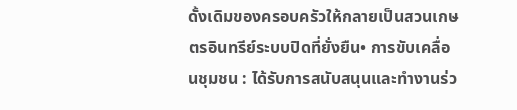ดั้งเดิมของครอบครัวให้กลายเป็นสวนเกษตรอินทรีย์ระบบปิดที่ยั่งยืน• การขับเคลื่อนชุมชน : ได้รับการสนับสนุนและทำงานร่ว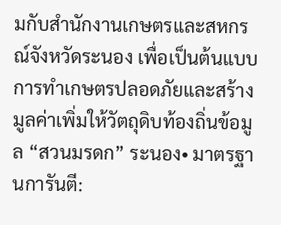มกับสำนักงานเกษตรและสหกรณ์จังหวัดระนอง เพื่อเป็นต้นแบบการทำเกษตรปลอดภัยและสร้างมูลค่าเพิ่มให้วัตถุดิบท้องถิ่นข้อมูล “สวนมรดก” ระนอง• มาตรฐานการันตี: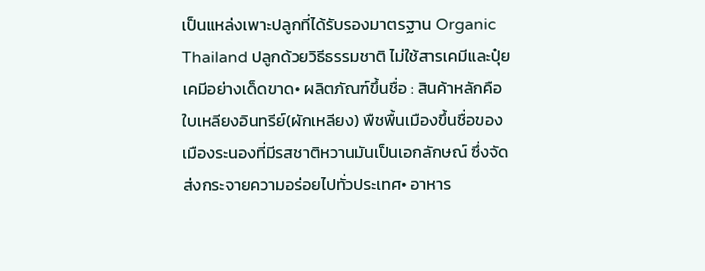เป็นแหล่งเพาะปลูกที่ได้รับรองมาตรฐาน Organic Thailand ปลูกด้วยวิธีธรรมชาติ ไม่ใช้สารเคมีและปุ๋ยเคมีอย่างเด็ดขาด• ผลิตภัณฑ์ขึ้นชื่อ : สินค้าหลักคือ ใบเหลียงอินทรีย์(ผักเหลียง) พืชพื้นเมืองขึ้นชื่อของเมืองระนองที่มีรสชาติหวานมันเป็นเอกลักษณ์ ซึ่งจัดส่งกระจายความอร่อยไปทั่วประเทศ• อาหาร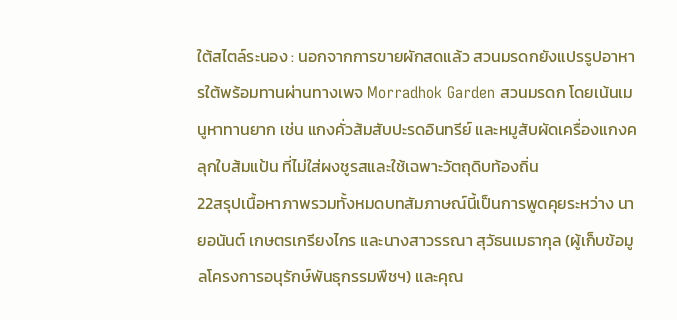ใต้สไตล์ระนอง : นอกจากการขายผักสดแล้ว สวนมรดกยังแปรรูปอาหารใต้พร้อมทานผ่านทางเพจ Morradhok Garden สวนมรดก โดยเน้นเมนูหาทานยาก เช่น แกงคั่วส้มสับปะรดอินทรีย์ และหมูสับผัดเครื่องแกงคลุกใบส้มแป้น ที่ไม่ใส่ผงชูรสและใช้เฉพาะวัตถุดิบท้องถิ่น
22สรุปเนื้อหาภาพรวมทั้งหมดบทสัมภาษณ์นี้เป็นการพูดคุยระหว่าง นายอนันต์ เกษตรเกรียงไกร และนางสาวรรณา สุวัธนเมธากุล (ผู้เก็บข้อมูลโครงการอนุรักษ์พันธุกรรมพืชฯ) และคุณ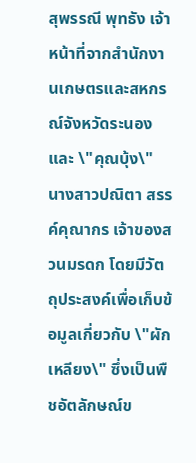สุพรรณี พุทธัง เจ้าหน้าที่จากสำนักงานเกษตรและสหกรณ์จังหวัดระนอง และ \"คุณบุ้ง\" นางสาวปณิตา สรรค์คุณากร เจ้าของสวนมรดก โดยมีวัตถุประสงค์เพื่อเก็บข้อมูลเกี่ยวกับ \"ผักเหลียง\" ซึ่งเป็นพืชอัตลักษณ์ข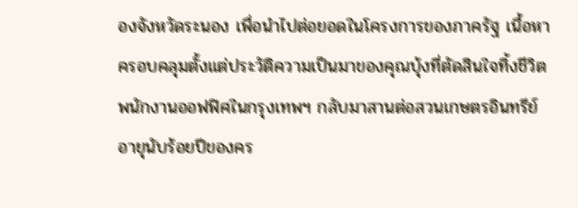องจังหวัดระนอง เพื่อนำไปต่อยอดในโครงการของภาครัฐ เนื้อหาครอบคลุมตั้งแต่ประวัติความเป็นมาของคุณบุ้งที่ตัดสินใจทิ้งชีวิตพนักงานออฟฟิศในกรุงเทพฯ กลับมาสานต่อสวนเกษตรอินทรีย์อายุนับร้อยปีของคร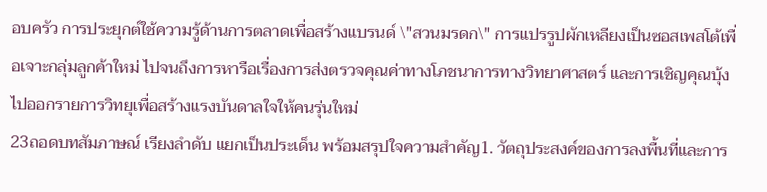อบครัว การประยุกต์ใช้ความรู้ด้านการตลาดเพื่อสร้างแบรนด์ \"สวนมรดก\" การแปรรูปผักเหลียงเป็นซอสเพสโต้เพื่อเจาะกลุ่มลูกค้าใหม่ ไปจนถึงการหารือเรื่องการส่งตรวจคุณค่าทางโภชนาการทางวิทยาศาสตร์ และการเชิญคุณบุ้งไปออกรายการวิทยุเพื่อสร้างแรงบันดาลใจให้คนรุ่นใหม่
23ถอดบทสัมภาษณ์ เรียงลำดับ แยกเป็นประเด็น พร้อมสรุปใจความสำคัญ1. วัตถุประสงค์ของการลงพื้นที่และการ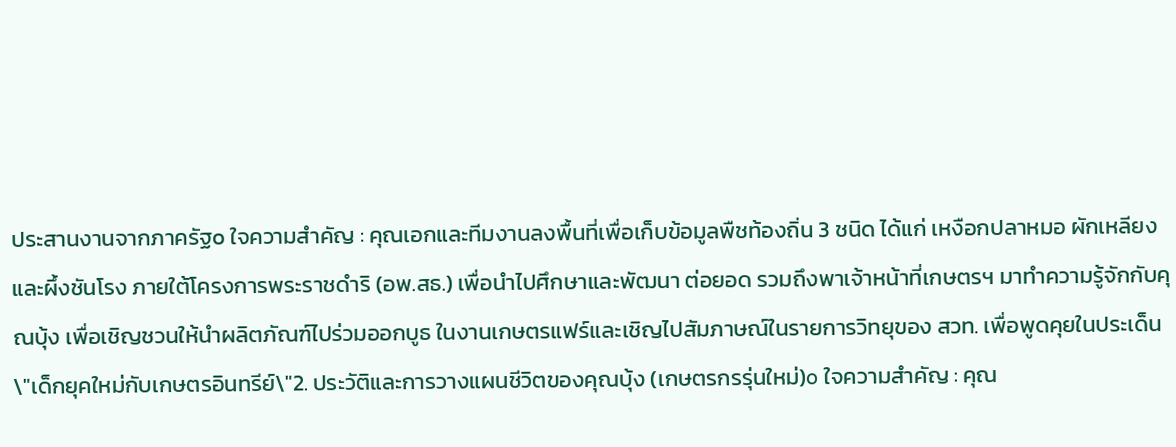ประสานงานจากภาครัฐo ใจความสำคัญ : คุณเอกและทีมงานลงพื้นที่เพื่อเก็บข้อมูลพืชท้องถิ่น 3 ชนิด ได้แก่ เหงือกปลาหมอ ผักเหลียง และผึ้งชันโรง ภายใต้โครงการพระราชดำริ (อพ.สธ.) เพื่อนำไปศึกษาและพัฒนา ต่อยอด รวมถึงพาเจ้าหน้าที่เกษตรฯ มาทำความรู้จักกับคุณบุ้ง เพื่อเชิญชวนให้นำผลิตภัณฑ์ไปร่วมออกบูธ ในงานเกษตรแฟร์และเชิญไปสัมภาษณ์ในรายการวิทยุของ สวท. เพื่อพูดคุยในประเด็น \"เด็กยุคใหม่กับเกษตรอินทรีย์\"2. ประวัติและการวางแผนชีวิตของคุณบุ้ง (เกษตรกรรุ่นใหม่)o ใจความสำคัญ : คุณ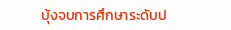บุ้งจบการศึกษาระดับป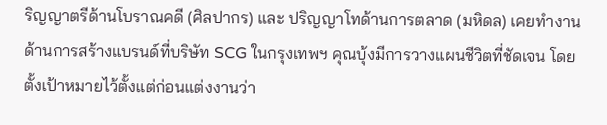ริญญาตรีด้านโบราณคดี (ศิลปากร) และ ปริญญาโทด้านการตลาด (มหิดล) เคยทำงานด้านการสร้างแบรนด์ที่บริษัท SCG ในกรุงเทพฯ คุณบุ้งมีการวางแผนชีวิตที่ชัดเจน โดยตั้งเป้าหมายไว้ตั้งแต่ก่อนแต่งงานว่า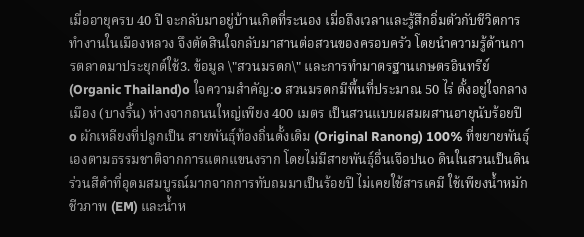เมื่ออายุครบ 40 ปี จะกลับมาอยู่บ้านเกิดที่ระนอง เมื่อถึงเวลาและรู้สึกอิ่มตัวกับชีวิตการทำงานในเมืองหลวง จึงตัดสินใจกลับมาสานต่อสวนของครอบครัว โดยนำความรู้ด้านการตลาดมาประยุกต์ใช้3. ข้อมูล \"สวนมรดก\" และการทำมาตรฐานเกษตรอินทรีย์ (Organic Thailand)o ใจความสำคัญ:o สวนมรดกมีพื้นที่ประมาณ 50 ไร่ ตั้งอยู่ใจกลางเมือง (บางริ้น) ห่างจากถนนใหญ่เพียง 400 เมตร เป็นสวนแบบผสมผสานอายุนับร้อยปีo ผักเหลียงที่ปลูกเป็น สายพันธุ์ท้องถิ่นดั้งเดิม (Original Ranong) 100% ที่ขยายพันธุ์เองตามธรรมชาติจากการแตกแขนงราก โดยไม่มีสายพันธุ์อื่นเจือปนo ดินในสวนเป็นดินร่วนสีดำที่อุดมสมบูรณ์มากจากการทับถมมาเป็นร้อยปี ไม่เคยใช้สารเคมี ใช้เพียงน้ำหมักชีวภาพ (EM) และน้ำห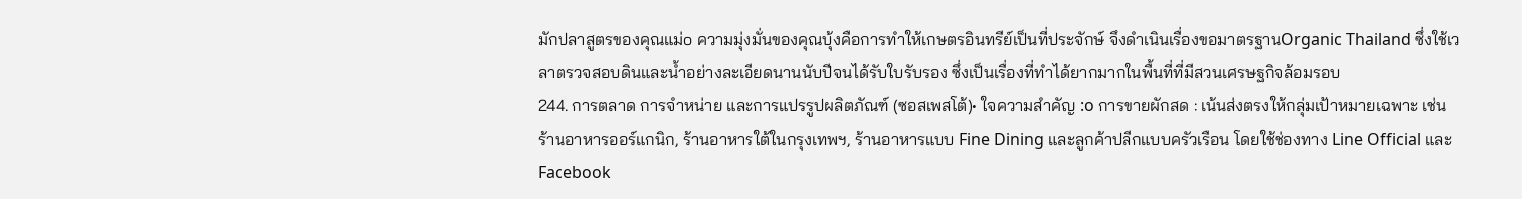มักปลาสูตรของคุณแม่o ความมุ่งมั่นของคุณบุ้งคือการทำให้เกษตรอินทรีย์เป็นที่ประจักษ์ จึงดำเนินเรื่องขอมาตรฐานOrganic Thailand ซึ่งใช้เวลาตรวจสอบดินและน้ำอย่างละเอียดนานนับปีจนได้รับใบรับรอง ซึ่งเป็นเรื่องที่ทำได้ยากมากในพื้นที่ที่มีสวนเศรษฐกิจล้อมรอบ
244. การตลาด การจำหน่าย และการแปรรูปผลิตภัณฑ์ (ซอสเพสโต้)• ใจความสำคัญ :o การขายผักสด : เน้นส่งตรงให้กลุ่มเป้าหมายเฉพาะ เช่น ร้านอาหารออร์แกนิก, ร้านอาหารใต้ในกรุงเทพฯ, ร้านอาหารแบบ Fine Dining และลูกค้าปลีกแบบครัวเรือน โดยใช้ช่องทาง Line Official และ Facebook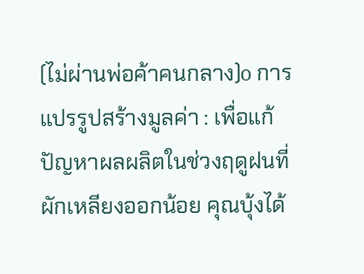(ไม่ผ่านพ่อค้าคนกลาง)o การแปรรูปสร้างมูลค่า : เพื่อแก้ปัญหาผลผลิตในช่วงฤดูฝนที่ผักเหลียงออกน้อย คุณบุ้งได้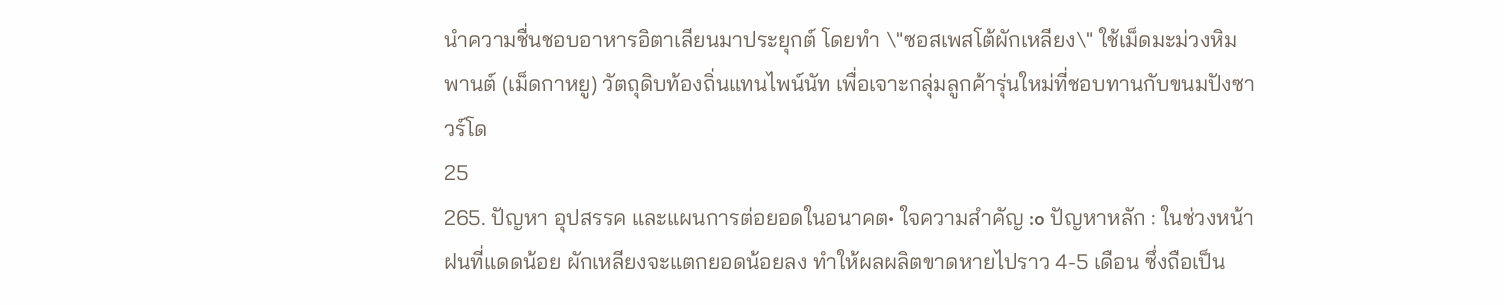นำความชื่นชอบอาหารอิตาเลียนมาประยุกต์ โดยทำ \"ซอสเพสโต้ผักเหลียง\" ใช้เม็ดมะม่วงหิมพานต์ (เม็ดกาหยู) วัตถุดิบท้องถิ่นแทนไพน์นัท เพื่อเจาะกลุ่มลูกค้ารุ่นใหม่ที่ชอบทานกับขนมปังซาวร์โด
25
265. ปัญหา อุปสรรค และแผนการต่อยอดในอนาคต• ใจความสำคัญ :o ปัญหาหลัก : ในช่วงหน้าฝนที่แดดน้อย ผักเหลียงจะแตกยอดน้อยลง ทำให้ผลผลิตขาดหายไปราว 4-5 เดือน ซึ่งถือเป็น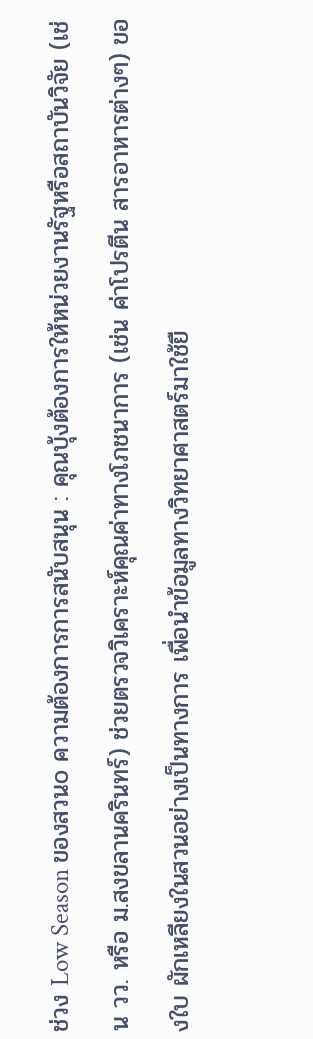ช่วง Low Season ของสวนo ความต้องการการสนับสนุน : คุณบุ้งต้องการให้หน่วยงานรัฐหรือสถาบันวิจัย (เช่น วว. หรือ ม.สงขลานครินทร์) ช่วยตรวจวิเคราะห์คุณค่าทางโภชนาการ (เช่น ค่าโปรตีน สารอาหารต่างๆ) ของใบ ผักเหลียงในสวนอย่างเป็นทางการ เพื่อนำข้อมูลทางวิทยาศาสตร์มาใช้ยื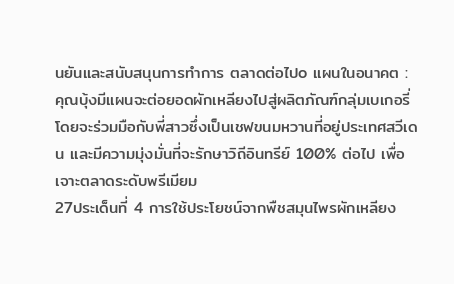นยันและสนับสนุนการทำการ ตลาดต่อไปo แผนในอนาคต : คุณบุ้งมีแผนจะต่อยอดผักเหลียงไปสู่ผลิตภัณฑ์กลุ่มเบเกอรี่ โดยจะร่วมมือกับพี่สาวซึ่งเป็นเชฟขนมหวานที่อยู่ประเทศสวีเดน และมีความมุ่งมั่นที่จะรักษาวิถีอินทรีย์ 100% ต่อไป เพื่อเจาะตลาดระดับพรีเมียม
27ประเด็นที่ 4 การใช้ประโยชน์จากพืชสมุนไพรผักเหลียง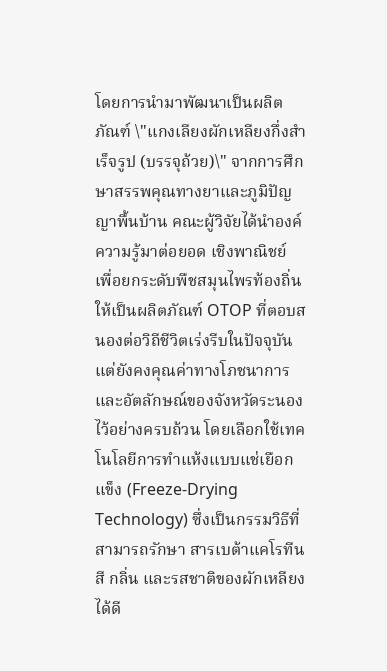โดยการนำมาพัฒนาเป็นผลิตภัณฑ์ \"แกงเลียงผักเหลียงกึ่งสำเร็จรูป (บรรจุถ้วย)\" จากการศึกษาสรรพคุณทางยาและภูมิปัญญาพื้นบ้าน คณะผู้วิจัยได้นำองค์ความรู้มาต่อยอด เชิงพาณิชย์ เพื่อยกระดับพืชสมุนไพรท้องถิ่นให้เป็นผลิตภัณฑ์ OTOP ที่ตอบสนองต่อวิถีชีวิตเร่งรีบในปัจจุบัน แต่ยังคงคุณค่าทางโภชนาการและอัตลักษณ์ของจังหวัดระนองไว้อย่างครบถ้วน โดยเลือกใช้เทคโนโลยีการทำแห้งแบบแช่เยือกแข็ง (Freeze-Drying Technology) ซึ่งเป็นกรรมวิธีที่สามารถรักษา สารเบต้าแคโรทีนสี กลิ่น และรสชาติของผักเหลียงได้ดี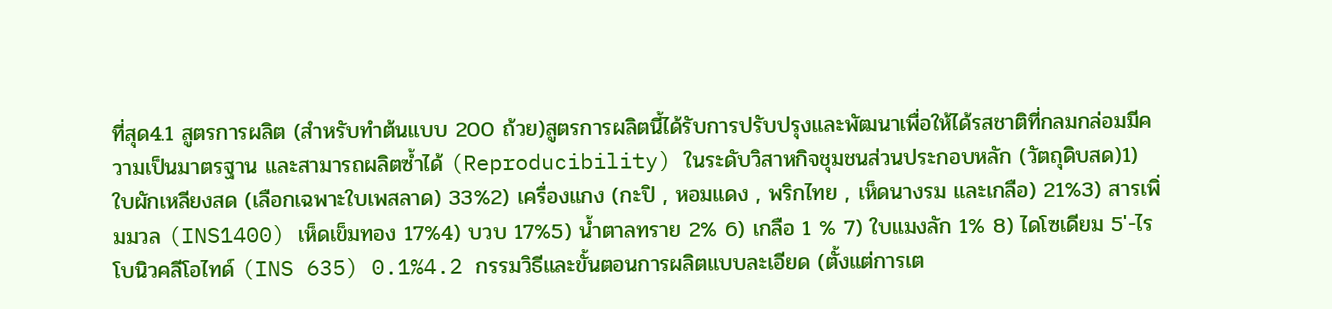ที่สุด4.1 สูตรการผลิต (สำหรับทำต้นแบบ 200 ถ้วย)สูตรการผลิตนี้ได้รับการปรับปรุงและพัฒนาเพื่อให้ได้รสชาติที่กลมกล่อมมีความเป็นมาตรฐาน และสามารถผลิตซ้ำได้ (Reproducibility) ในระดับวิสาหกิจชุมชนส่วนประกอบหลัก (วัตถุดิบสด)1) ใบผักเหลียงสด (เลือกเฉพาะใบเพสลาด) 33%2) เครื่องแกง (กะปิ , หอมแดง , พริกไทย , เห็ดนางรม และเกลือ) 21%3) สารเพิ่มมวล (INS1400) เห็ดเข็มทอง 17%4) บวบ 17%5) น้ำตาลทราย 2% 6) เกลือ 1 % 7) ใบแมงลัก 1% 8) ไดโซเดียม 5'-ไรโบนิวคลีโอไทด์ (INS 635) 0.1%4.2 กรรมวิธีและขั้นตอนการผลิตแบบละเอียด (ตั้งแต่การเต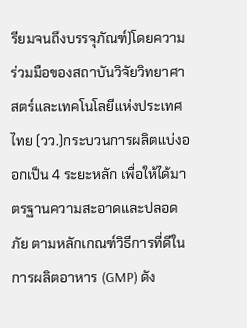รียมจนถึงบรรจุภัณฑ์)โดยความร่วมมือของสถาบันวิจัยวิทยาศาสตร์และเทคโนโลยีแห่งประเทศไทย (วว.)กระบวนการผลิตแบ่งออกเป็น 4 ระยะหลัก เพื่อให้ได้มาตรฐานความสะอาดและปลอดภัย ตามหลักเกณฑ์วิธีการที่ดีในการผลิตอาหาร (GMP) ดัง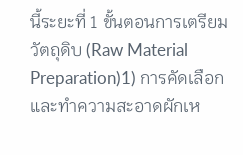นี้ระยะที่ 1 ขั้นตอนการเตรียมวัตถุดิบ (Raw Material Preparation)1) การคัดเลือกและทำความสะอาดผักเห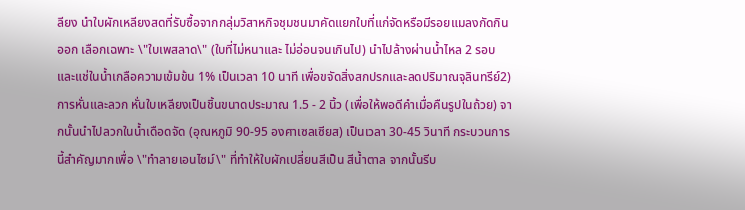ลียง นำใบผักเหลียงสดที่รับซื้อจากกลุ่มวิสาหกิจชุมชนมาคัดแยกใบที่แก่จัดหรือมีรอยแมลงกัดกินออก เลือกเฉพาะ \"ใบเพสลาด\" (ใบที่ไม่หนาและ ไม่อ่อนจนเกินไป) นำไปล้างผ่านน้ำไหล 2 รอบ และแช่ในน้ำเกลือความเข้มข้น 1% เป็นเวลา 10 นาที เพื่อขจัดสิ่งสกปรกและลดปริมาณจุลินทรีย์2) การหั่นและลวก หั่นใบเหลียงเป็นชิ้นขนาดประมาณ 1.5 - 2 นิ้ว (เพื่อให้พอดีคำเมื่อคืนรูปในถ้วย) จากนั้นนำไปลวกในน้ำเดือดจัด (อุณหภูมิ 90-95 องศาเซลเซียส) เป็นเวลา 30-45 วินาที กระบวนการนี้สำคัญมากเพื่อ \"ทำลายเอนไซม์\" ที่ทำให้ใบผักเปลี่ยนสีเป็น สีน้ำตาล จากนั้นรีบ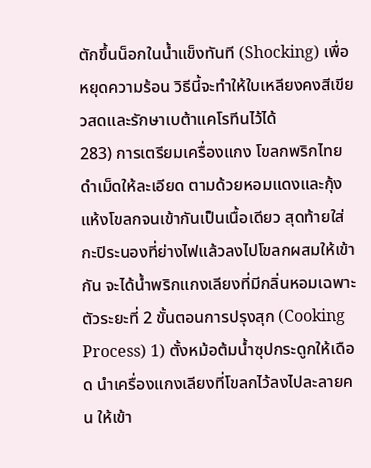ตักขึ้นน็อกในน้ำแข็งทันที (Shocking) เพื่อหยุดความร้อน วิธีนี้จะทำให้ใบเหลียงคงสีเขียวสดและรักษาเบต้าแคโรทีนไว้ได้
283) การเตรียมเครื่องแกง โขลกพริกไทยดำเม็ดให้ละเอียด ตามด้วยหอมแดงและกุ้งแห้งโขลกจนเข้ากันเป็นเนื้อเดียว สุดท้ายใส่กะปิระนองที่ย่างไฟแล้วลงไปโขลกผสมให้เข้ากัน จะได้น้ำพริกแกงเลียงที่มีกลิ่นหอมเฉพาะตัวระยะที่ 2 ขั้นตอนการปรุงสุก (Cooking Process) 1) ตั้งหม้อต้มน้ำซุปกระดูกให้เดือด นำเครื่องแกงเลียงที่โขลกไว้ลงไปละลายคน ให้เข้า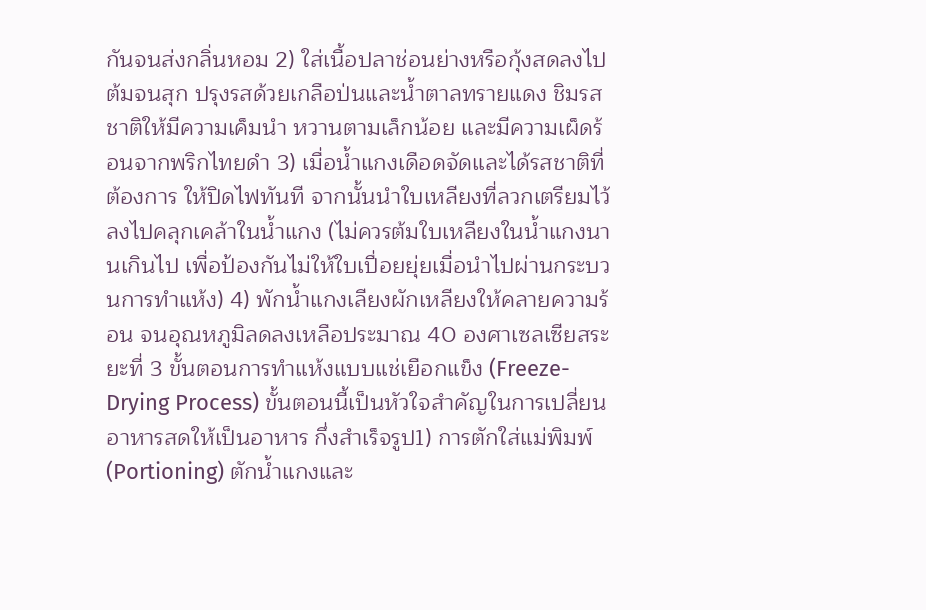กันจนส่งกลิ่นหอม 2) ใส่เนื้อปลาช่อนย่างหรือกุ้งสดลงไปต้มจนสุก ปรุงรสด้วยเกลือป่นและน้ำตาลทรายแดง ชิมรสชาติให้มีความเค็มนำ หวานตามเล็กน้อย และมีความเผ็ดร้อนจากพริกไทยดำ 3) เมื่อน้ำแกงเดือดจัดและได้รสชาติที่ต้องการ ให้ปิดไฟทันที จากนั้นนำใบเหลียงที่ลวกเตรียมไว้ลงไปคลุกเคล้าในน้ำแกง (ไม่ควรต้มใบเหลียงในน้ำแกงนานเกินไป เพื่อป้องกันไม่ให้ใบเปื่อยยุ่ยเมื่อนำไปผ่านกระบวนการทำแห้ง) 4) พักน้ำแกงเลียงผักเหลียงให้คลายความร้อน จนอุณหภูมิลดลงเหลือประมาณ 40 องศาเซลเซียสระยะที่ 3 ขั้นตอนการทำแห้งแบบแช่เยือกแข็ง (Freeze-Drying Process) ขั้นตอนนี้เป็นหัวใจสำคัญในการเปลี่ยนอาหารสดให้เป็นอาหาร กึ่งสำเร็จรูป1) การตักใส่แม่พิมพ์ (Portioning) ตักน้ำแกงและ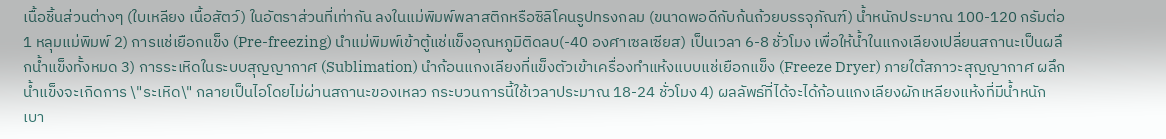เนื้อชิ้นส่วนต่างๆ (ใบเหลียง เนื้อสัตว์) ในอัตราส่วนที่เท่ากัน ลงในแม่พิมพ์พลาสติกหรือซิลิโคนรูปทรงกลม (ขนาดพอดีกับก้นถ้วยบรรจุภัณฑ์) น้ำหนักประมาณ 100-120 กรัมต่อ 1 หลุมแม่พิมพ์ 2) การแช่เยือกแข็ง (Pre-freezing) นำแม่พิมพ์เข้าตู้แช่แข็งอุณหภูมิติดลบ(-40 องศาเซลเซียส) เป็นเวลา 6-8 ชั่วโมง เพื่อให้น้ำในแกงเลียงเปลี่ยนสถานะเป็นผลึกน้ำแข็งทั้งหมด 3) การระเหิดในระบบสุญญากาศ (Sublimation) นำก้อนแกงเลียงที่แข็งตัวเข้าเครื่องทำแห้งแบบแช่เยือกแข็ง (Freeze Dryer) ภายใต้สภาวะสุญญากาศ ผลึกน้ำแข็งจะเกิดการ \"ระเหิด\" กลายเป็นไอโดยไม่ผ่านสถานะของเหลว กระบวนการนี้ใช้เวลาประมาณ 18-24 ชั่วโมง 4) ผลลัพธ์ที่ได้จะได้ก้อนแกงเลียงผักเหลียงแห้งที่มีน้ำหนัก เบา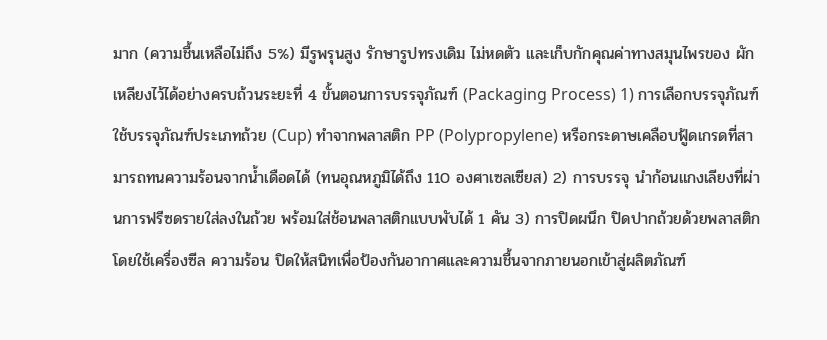มาก (ความชื้นเหลือไม่ถึง 5%) มีรูพรุนสูง รักษารูปทรงเดิม ไม่หดตัว และเก็บกักคุณค่าทางสมุนไพรของ ผักเหลียงไว้ได้อย่างครบถ้วนระยะที่ 4 ขั้นตอนการบรรจุภัณฑ์ (Packaging Process) 1) การเลือกบรรจุภัณฑ์ใช้บรรจุภัณฑ์ประเภทถ้วย (Cup) ทำจากพลาสติก PP (Polypropylene) หรือกระดาษเคลือบฟู้ดเกรดที่สามารถทนความร้อนจากน้ำเดือดได้ (ทนอุณหภูมิได้ถึง 110 องศาเซลเซียส) 2) การบรรจุ นำก้อนแกงเลียงที่ผ่านการฟรีซดรายใส่ลงในถ้วย พร้อมใส่ช้อนพลาสติกแบบพับได้ 1 คัน 3) การปิดผนึก ปิดปากถ้วยด้วยพลาสติก โดยใช้เครื่องซีล ความร้อน ปิดให้สนิทเพื่อป้องกันอากาศและความชื้นจากภายนอกเข้าสู่ผลิตภัณฑ์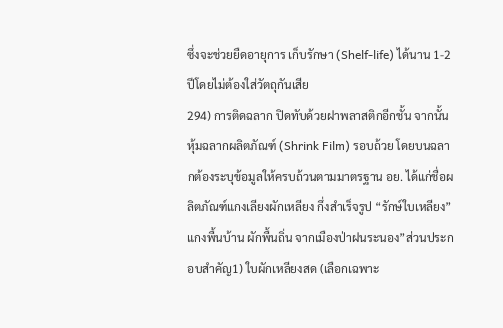ซึ่งจะช่วยยืดอายุการ เก็บรักษา (Shelf-life) ได้นาน 1-2 ปีโดยไม่ต้องใส่วัตถุกันเสีย
294) การติดฉลาก ปิดทับด้วยฝาพลาสติกอีกชั้น จากนั้นหุ้มฉลากผลิตภัณฑ์ (Shrink Film) รอบถ้วย โดยบนฉลากต้องระบุข้อมูลให้ครบถ้วนตามมาตรฐาน อย. ได้แก่ชื่อผลิตภัณฑ์แกงเลียงผักเหลียง กึ่งสำเร็จรูป “รักษ์ใบเหลียง” แกงพื้นบ้าน ผักพื้นถิ่น จากเมืองป่าฝนระนอง”ส่วนประกอบสำคัญ1) ใบผักเหลียงสด (เลือกเฉพาะ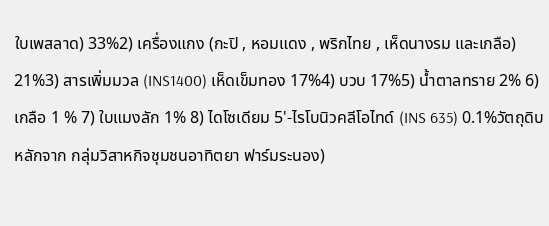ใบเพสลาด) 33%2) เครื่องแกง (กะปิ , หอมแดง , พริกไทย , เห็ดนางรม และเกลือ) 21%3) สารเพิ่มมวล (INS1400) เห็ดเข็มทอง 17%4) บวบ 17%5) น้ำตาลทราย 2% 6) เกลือ 1 % 7) ใบแมงลัก 1% 8) ไดโซเดียม 5'-ไรโบนิวคลีโอไทด์ (INS 635) 0.1%วัตถุดิบหลักจาก กลุ่มวิสาหกิจชุมชนอาทิตยา ฟาร์มระนอง)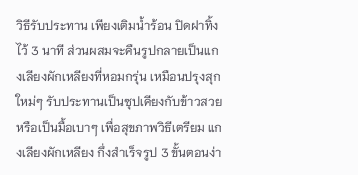วิธีรับประทาน เพียงเติมน้ำร้อน ปิดฝาทิ้งไว้ 3 นาที ส่วนผสมจะคืนรูปกลายเป็นแกงเลียงผักเหลียงที่หอมกรุ่น เหมือนปรุงสุกใหม่ๆ รับประทานเป็นซุปเคียงกับข้าวสวย หรือเป็นมื้อเบาๆ เพื่อสุขภาพวิธีเตรียม แกงเลียงผักเหลียง กึ่งสำเร็จรูป 3 ขั้นตอนง่า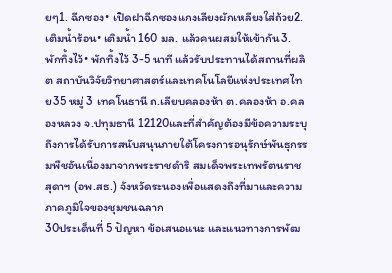ยๆ1. ฉีกซอง• เปิดฝาฉีกซองแกงเลียงผักเหลียงใส่ถ้วย2. เติมน้ำร้อน• เติมน้ำ 160 มล. แล้วคนผสมให้เข้ากัน3. พักทิ้งไว้• พักทิ้งไว้ 3-5 นาที แล้วรับประทานได้สถานที่ผลิต สถาบันวิจัยวิทยาศาสตร์และเทคโนโลยีแห่งประเทศไทย35 หมู่ 3 เทคโนธานี ถ.เลียบคลองห้า ต.คลองห้า อ.คลองหลวง จ.ปทุมธานี 12120และที่สำคัญต้องมีข้อความระบุถึงการได้รับการสนับสนุนภายใต้โครงการอนุรักษ์พันธุกรรมพืชอันเนื่องมาจากพระราชดำริ สมเด็จพระเทพรัตนราชสุดาฯ (อพ.สธ.) จังหวัดระนองเพื่อแสดงถึงที่มาและความภาคภูมิใจของชุมชนฉลาก
30ประเด็นที่ 5 ปัญหา ข้อเสนอแนะ และแนวทางการพัฒ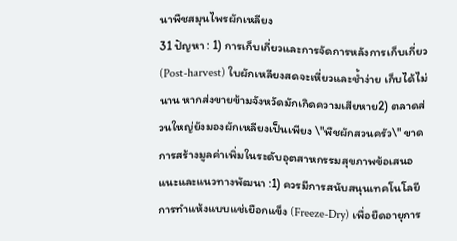นาพืชสมุนไพรผักเหลียง
31 ปัญหา : 1) การเก็บเกี่ยวและการจัดการหลังการเก็บเกี่ยว (Post-harvest) ใบผักเหลียงสดจะเหี่ยวและช้ำง่าย เก็บได้ไม่นาน หากส่งขายข้ามจังหวัดมักเกิดความเสียหาย2) ตลาดส่วนใหญ่ยังมองผักเหลียงเป็นเพียง \"พืชผักสวนครัว\" ขาดการสร้างมูลค่าเพิ่มในระดับอุตสาหกรรมสุขภาพข้อเสนอแนะและแนวทางพัฒนา :1) ควรมีการสนับสนุนเทคโนโลยีการทำแห้งแบบแช่เยือกแข็ง (Freeze-Dry) เพื่อยืดอายุการ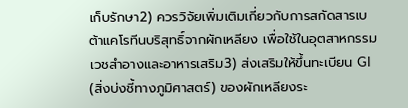เก็บรักษา2) ควรวิจัยเพิ่มเติมเกี่ยวกับการสกัดสารเบต้าแคโรทีนบริสุทธิ์จากผักเหลียง เพื่อใช้ในอุตสาหกรรมเวชสำอางและอาหารเสริม3) ส่งเสริมให้ขึ้นทะเบียน GI (สิ่งบ่งชี้ทางภูมิศาสตร์) ของผักเหลียงระ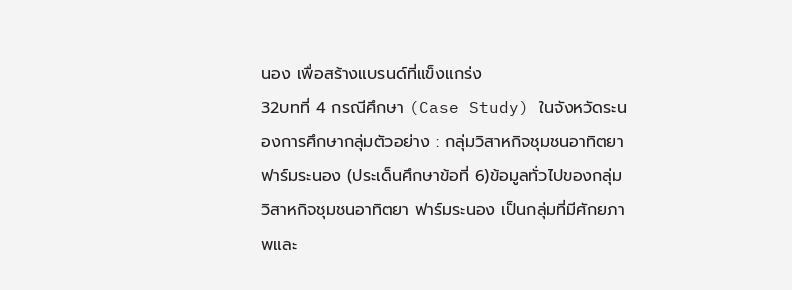นอง เพื่อสร้างแบรนด์ที่แข็งแกร่ง
32บทที่ 4 กรณีศึกษา (Case Study) ในจังหวัดระนองการศึกษากลุ่มตัวอย่าง : กลุ่มวิสาหกิจชุมชนอาทิตยา ฟาร์มระนอง (ประเด็นศึกษาข้อที่ 6)ข้อมูลทั่วไปของกลุ่มวิสาหกิจชุมชนอาทิตยา ฟาร์มระนอง เป็นกลุ่มที่มีศักยภาพและ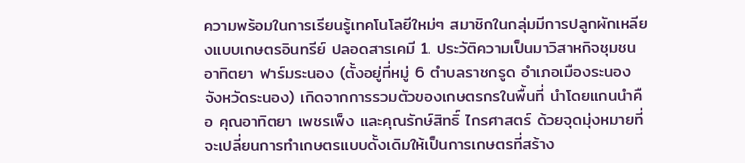ความพร้อมในการเรียนรู้เทคโนโลยีใหม่ๆ สมาชิกในกลุ่มมีการปลูกผักเหลียงแบบเกษตรอินทรีย์ ปลอดสารเคมี 1. ประวัติความเป็นมาวิสาหกิจชุมชนอาทิตยา ฟาร์มระนอง (ตั้งอยู่ที่หมู่ 6 ตำบลราชกรูด อำเภอเมืองระนอง จังหวัดระนอง) เกิดจากการรวมตัวของเกษตรกรในพื้นที่ นำโดยแกนนำคือ คุณอาทิตยา เพชรเพ็ง และคุณรักษ์สิทธิ์ ไกรศาสตร์ ด้วยจุดมุ่งหมายที่จะเปลี่ยนการทำเกษตรแบบดั้งเดิมให้เป็นการเกษตรที่สร้าง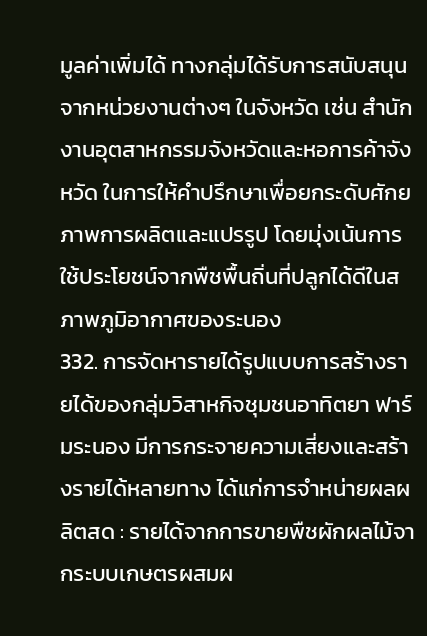มูลค่าเพิ่มได้ ทางกลุ่มได้รับการสนับสนุนจากหน่วยงานต่างๆ ในจังหวัด เช่น สำนักงานอุตสาหกรรมจังหวัดและหอการค้าจังหวัด ในการให้คำปรึกษาเพื่อยกระดับศักยภาพการผลิตและแปรรูป โดยมุ่งเน้นการใช้ประโยชน์จากพืชพื้นถิ่นที่ปลูกได้ดีในสภาพภูมิอากาศของระนอง
332. การจัดหารายได้รูปแบบการสร้างรายได้ของกลุ่มวิสาหกิจชุมชนอาทิตยา ฟาร์มระนอง มีการกระจายความเสี่ยงและสร้างรายได้หลายทาง ได้แก่การจำหน่ายผลผลิตสด : รายได้จากการขายพืชผักผลไม้จากระบบเกษตรผสมผ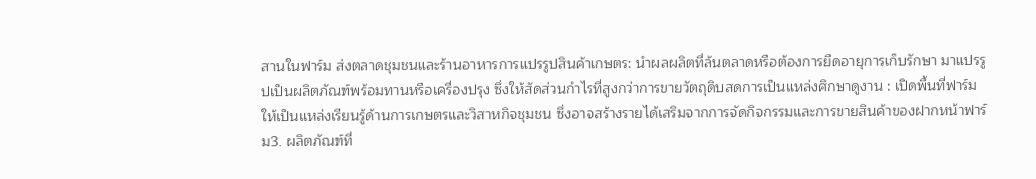สานในฟาร์ม ส่งตลาดชุมชนและร้านอาหารการแปรรูปสินค้าเกษตร: นำผลผลิตที่ล้นตลาดหรือต้องการยืดอายุการเก็บรักษา มาแปรรูปเป็นผลิตภัณฑ์พร้อมทานหรือเครื่องปรุง ซึ่งให้สัดส่วนกำไรที่สูงกว่าการขายวัตถุดิบสดการเป็นแหล่งศึกษาดูงาน : เปิดพื้นที่ฟาร์มให้เป็นแหล่งเรียนรู้ด้านการเกษตรและวิสาหกิจชุมชน ซึ่งอาจสร้างรายได้เสริมจากการจัดกิจกรรมและการขายสินค้าของฝากหน้าฟาร์ม3. ผลิตภัณฑ์ที่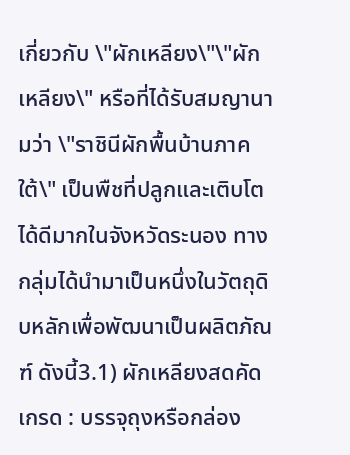เกี่ยวกับ \"ผักเหลียง\"\"ผักเหลียง\" หรือที่ได้รับสมญานามว่า \"ราชินีผักพื้นบ้านภาคใต้\" เป็นพืชที่ปลูกและเติบโตได้ดีมากในจังหวัดระนอง ทางกลุ่มได้นำมาเป็นหนึ่งในวัตถุดิบหลักเพื่อพัฒนาเป็นผลิตภัณฑ์ ดังนี้3.1) ผักเหลียงสดคัดเกรด : บรรจุถุงหรือกล่อง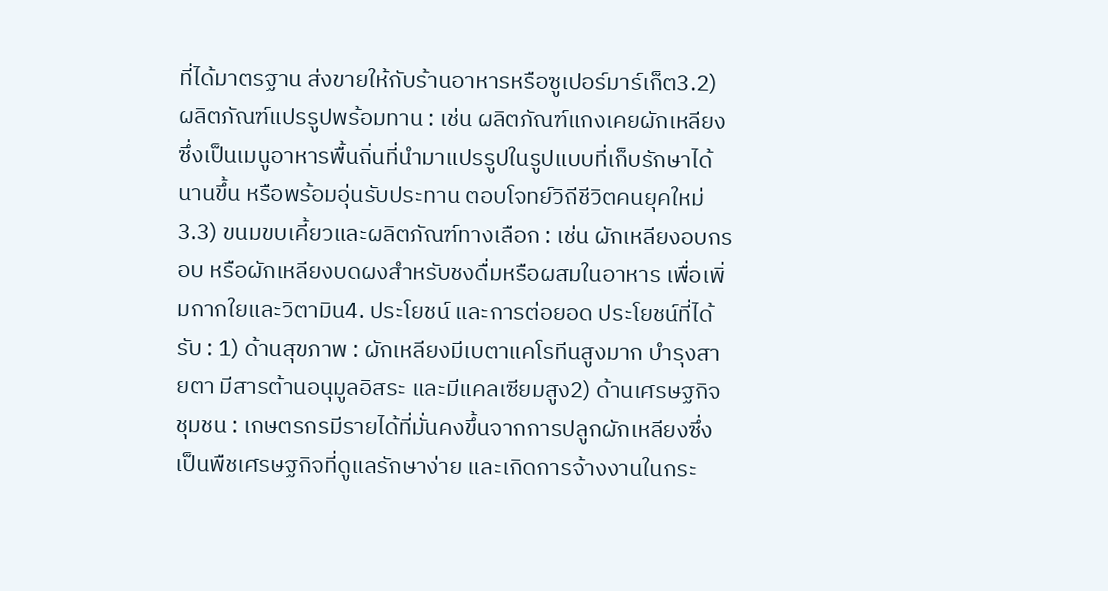ที่ได้มาตรฐาน ส่งขายให้กับร้านอาหารหรือซูเปอร์มาร์เก็ต3.2) ผลิตภัณฑ์แปรรูปพร้อมทาน : เช่น ผลิตภัณฑ์แกงเคยผักเหลียง ซึ่งเป็นเมนูอาหารพื้นถิ่นที่นำมาแปรรูปในรูปแบบที่เก็บรักษาได้นานขึ้น หรือพร้อมอุ่นรับประทาน ตอบโจทย์วิถีชีวิตคนยุคใหม่ 3.3) ขนมขบเคี้ยวและผลิตภัณฑ์ทางเลือก : เช่น ผักเหลียงอบกรอบ หรือผักเหลียงบดผงสำหรับชงดื่มหรือผสมในอาหาร เพื่อเพิ่มกากใยและวิตามิน4. ประโยชน์ และการต่อยอด ประโยชน์ที่ได้รับ : 1) ด้านสุขภาพ : ผักเหลียงมีเบตาแคโรทีนสูงมาก บำรุงสายตา มีสารต้านอนุมูลอิสระ และมีแคลเซียมสูง2) ด้านเศรษฐกิจชุมชน : เกษตรกรมีรายได้ที่มั่นคงขึ้นจากการปลูกผักเหลียงซึ่งเป็นพืชเศรษฐกิจที่ดูแลรักษาง่าย และเกิดการจ้างงานในกระ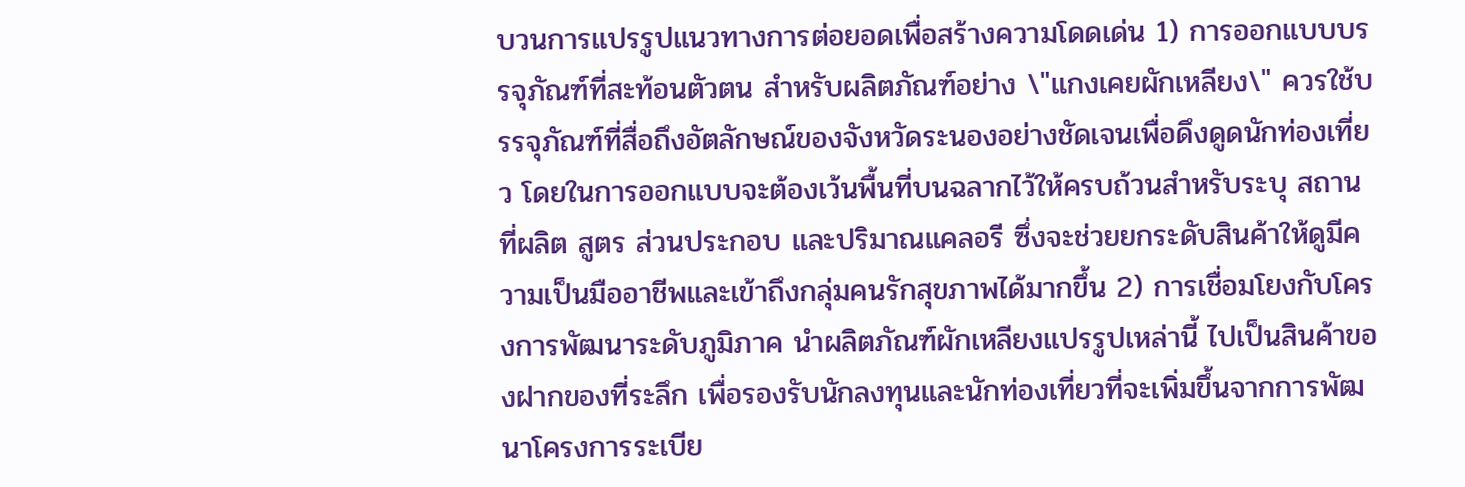บวนการแปรรูปแนวทางการต่อยอดเพื่อสร้างความโดดเด่น 1) การออกแบบบรรจุภัณฑ์ที่สะท้อนตัวตน สำหรับผลิตภัณฑ์อย่าง \"แกงเคยผักเหลียง\" ควรใช้บรรจุภัณฑ์ที่สื่อถึงอัตลักษณ์ของจังหวัดระนองอย่างชัดเจนเพื่อดึงดูดนักท่องเที่ยว โดยในการออกแบบจะต้องเว้นพื้นที่บนฉลากไว้ให้ครบถ้วนสำหรับระบุ สถานที่ผลิต สูตร ส่วนประกอบ และปริมาณแคลอรี ซึ่งจะช่วยยกระดับสินค้าให้ดูมีความเป็นมืออาชีพและเข้าถึงกลุ่มคนรักสุขภาพได้มากขึ้น 2) การเชื่อมโยงกับโครงการพัฒนาระดับภูมิภาค นำผลิตภัณฑ์ผักเหลียงแปรรูปเหล่านี้ ไปเป็นสินค้าของฝากของที่ระลึก เพื่อรองรับนักลงทุนและนักท่องเที่ยวที่จะเพิ่มขึ้นจากการพัฒนาโครงการระเบีย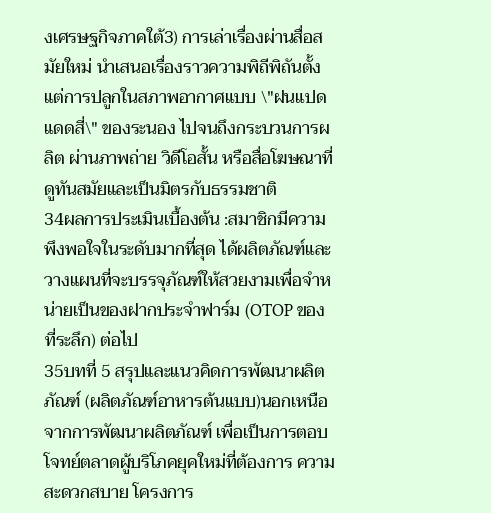งเศรษฐกิจภาคใต้3) การเล่าเรื่องผ่านสื่อสมัยใหม่ นำเสนอเรื่องราวความพิถีพิถันตั้งแต่การปลูกในสภาพอากาศแบบ \"ฝนแปด แดดสี่\" ของระนอง ไปจนถึงกระบวนการผลิต ผ่านภาพถ่าย วิดีโอสั้น หรือสื่อโฆษณาที่ดูทันสมัยและเป็นมิตรกับธรรมชาติ
34ผลการประเมินเบื้องต้น :สมาชิกมีความพึงพอใจในระดับมากที่สุด ได้ผลิตภัณฑ์และวางแผนที่จะบรรจุภัณฑ์ให้สวยงามเพื่อจำหน่ายเป็นของฝากประจำฟาร์ม (OTOP ของที่ระลึก) ต่อไป
35บทที่ 5 สรุปและแนวคิดการพัฒนาผลิตภัณฑ์ (ผลิตภัณฑ์อาหารต้นแบบ)นอกเหนือจากการพัฒนาผลิตภัณฑ์ เพื่อเป็นการตอบโจทย์ตลาดผู้บริโภคยุคใหม่ที่ต้องการ ความสะดวกสบาย โครงการ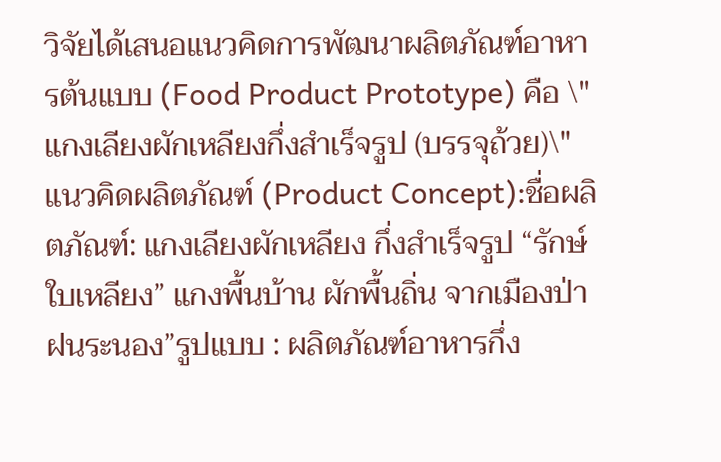วิจัยได้เสนอแนวคิดการพัฒนาผลิตภัณฑ์อาหารต้นแบบ (Food Product Prototype) คือ \"แกงเลียงผักเหลียงกึ่งสำเร็จรูป (บรรจุถ้วย)\"แนวคิดผลิตภัณฑ์ (Product Concept):ชื่อผลิตภัณฑ์: แกงเลียงผักเหลียง กึ่งสำเร็จรูป “รักษ์ใบเหลียง” แกงพื้นบ้าน ผักพื้นถิ่น จากเมืองป่าฝนระนอง”รูปแบบ : ผลิตภัณฑ์อาหารกึ่ง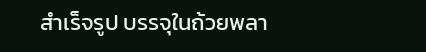สำเร็จรูป บรรจุในถ้วยพลา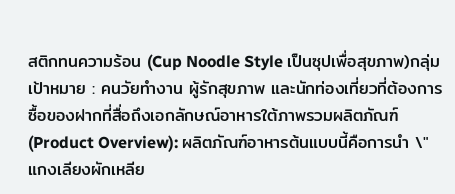สติกทนความร้อน (Cup Noodle Style เป็นซุปเพื่อสุขภาพ)กลุ่มเป้าหมาย : คนวัยทำงาน ผู้รักสุขภาพ และนักท่องเที่ยวที่ต้องการซื้อของฝากที่สื่อถึงเอกลักษณ์อาหารใต้ภาพรวมผลิตภัณฑ์ (Product Overview): ผลิตภัณฑ์อาหารต้นแบบนี้คือการนำ \"แกงเลียงผักเหลีย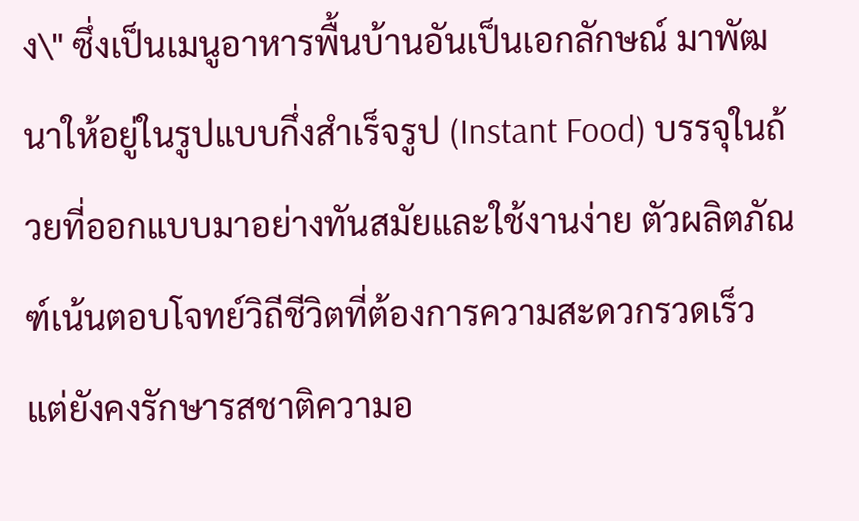ง\" ซึ่งเป็นเมนูอาหารพื้นบ้านอันเป็นเอกลักษณ์ มาพัฒนาให้อยู่ในรูปแบบกึ่งสำเร็จรูป (Instant Food) บรรจุในถ้วยที่ออกแบบมาอย่างทันสมัยและใช้งานง่าย ตัวผลิตภัณฑ์เน้นตอบโจทย์วิถีชีวิตที่ต้องการความสะดวกรวดเร็ว แต่ยังคงรักษารสชาติความอ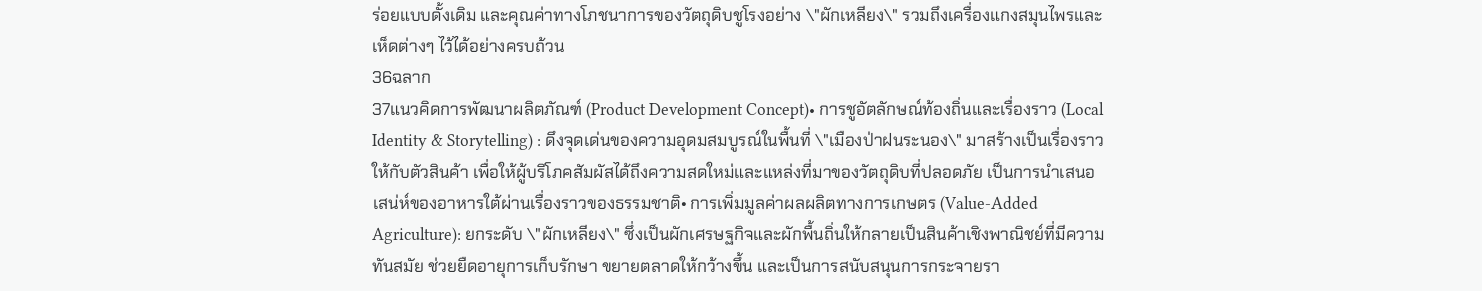ร่อยแบบดั้งเดิม และคุณค่าทางโภชนาการของวัตถุดิบชูโรงอย่าง \"ผักเหลียง\" รวมถึงเครื่องแกงสมุนไพรและเห็ดต่างๆ ไว้ได้อย่างครบถ้วน
36ฉลาก
37แนวคิดการพัฒนาผลิตภัณฑ์ (Product Development Concept)• การชูอัตลักษณ์ท้องถิ่นและเรื่องราว (Local Identity & Storytelling) : ดึงจุดเด่นของความอุดมสมบูรณ์ในพื้นที่ \"เมืองป่าฝนระนอง\" มาสร้างเป็นเรื่องราวให้กับตัวสินค้า เพื่อให้ผู้บริโภคสัมผัสได้ถึงความสดใหม่และแหล่งที่มาของวัตถุดิบที่ปลอดภัย เป็นการนำเสนอเสน่ห์ของอาหารใต้ผ่านเรื่องราวของธรรมชาติ• การเพิ่มมูลค่าผลผลิตทางการเกษตร (Value-Added Agriculture): ยกระดับ \"ผักเหลียง\" ซึ่งเป็นผักเศรษฐกิจและผักพื้นถิ่นให้กลายเป็นสินค้าเชิงพาณิชย์ที่มีความทันสมัย ช่วยยืดอายุการเก็บรักษา ขยายตลาดให้กว้างขึ้น และเป็นการสนับสนุนการกระจายรา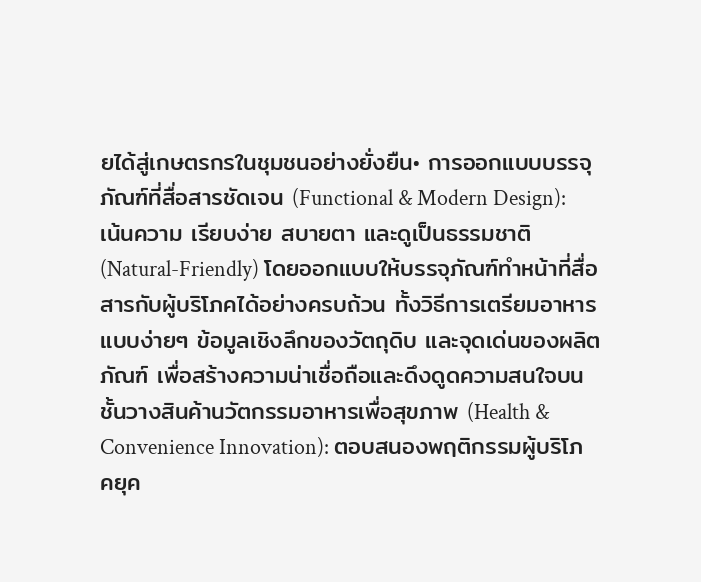ยได้สู่เกษตรกรในชุมชนอย่างยั่งยืน• การออกแบบบรรจุภัณฑ์ที่สื่อสารชัดเจน (Functional & Modern Design): เน้นความ เรียบง่าย สบายตา และดูเป็นธรรมชาติ (Natural-Friendly) โดยออกแบบให้บรรจุภัณฑ์ทำหน้าที่สื่อสารกับผู้บริโภคได้อย่างครบถ้วน ทั้งวิธีการเตรียมอาหารแบบง่ายๆ ข้อมูลเชิงลึกของวัตถุดิบ และจุดเด่นของผลิตภัณฑ์ เพื่อสร้างความน่าเชื่อถือและดึงดูดความสนใจบนชั้นวางสินค้านวัตกรรมอาหารเพื่อสุขภาพ (Health & Convenience Innovation): ตอบสนองพฤติกรรมผู้บริโภคยุค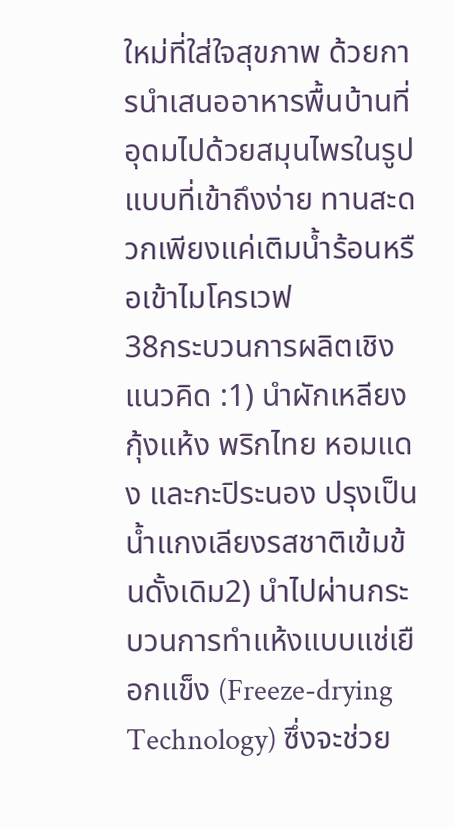ใหม่ที่ใส่ใจสุขภาพ ด้วยการนำเสนออาหารพื้นบ้านที่อุดมไปด้วยสมุนไพรในรูปแบบที่เข้าถึงง่าย ทานสะดวกเพียงแค่เติมน้ำร้อนหรือเข้าไมโครเวฟ
38กระบวนการผลิตเชิงแนวคิด :1) นำผักเหลียง กุ้งแห้ง พริกไทย หอมแดง และกะปิระนอง ปรุงเป็นน้ำแกงเลียงรสชาติเข้มข้นดั้งเดิม2) นำไปผ่านกระบวนการทำแห้งแบบแช่เยือกแข็ง (Freeze-drying Technology) ซึ่งจะช่วย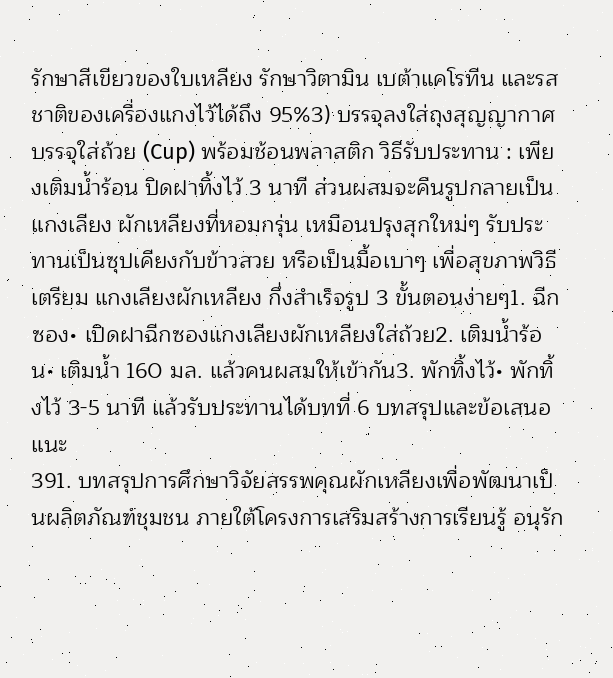รักษาสีเขียวของใบเหลียง รักษาวิตามิน เบต้าแคโรทีน และรสชาติของเครื่องแกงไว้ได้ถึง 95%3) บรรจุลงใส่ถุงสุญญากาศ บรรจุใส่ถ้วย (Cup) พร้อมช้อนพลาสติก วิธีรับประทาน : เพียงเติมน้ำร้อน ปิดฝาทิ้งไว้ 3 นาที ส่วนผสมจะคืนรูปกลายเป็นแกงเลียง ผักเหลียงที่หอมกรุ่น เหมือนปรุงสุกใหม่ๆ รับประทานเป็นซุปเคียงกับข้าวสวย หรือเป็นมื้อเบาๆ เพื่อสุขภาพวิธีเตรียม แกงเลียงผักเหลียง กึ่งสำเร็จรูป 3 ขั้นตอนง่ายๆ1. ฉีกซอง• เปิดฝาฉีกซองแกงเลียงผักเหลียงใส่ถ้วย2. เติมน้ำร้อน• เติมน้ำ 160 มล. แล้วคนผสมให้เข้ากัน3. พักทิ้งไว้• พักทิ้งไว้ 3-5 นาที แล้วรับประทานได้บทที่ 6 บทสรุปและข้อเสนอแนะ
391. บทสรุปการศึกษาวิจัยสรรพคุณผักเหลียงเพื่อพัฒนาเป็นผลิตภัณฑ์ชุมชน ภายใต้โครงการเสริมสร้างการเรียนรู้ อนุรัก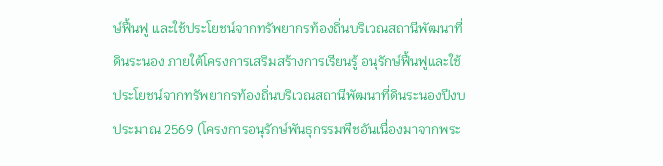ษ์ฟื้นฟู และใช้ประโยชน์จากทรัพยากรท้องถิ่นบริเวณสถานีพัฒนาที่ดินระนอง ภายใต้โครงการเสริมสร้างการเรียนรู้ อนุรักษ์ฟื้นฟูและใช้ประโยชน์จากทรัพยากรท้องถิ่นบริเวณสถานีพัฒนาที่ดินระนองปีงบประมาณ 2569 (โครงการอนุรักษ์พันธุกรรมพืชอันเนื่องมาจากพระ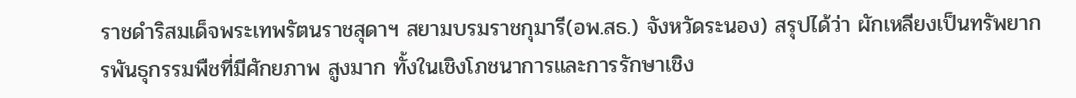ราชดำริสมเด็จพระเทพรัตนราชสุดาฯ สยามบรมราชกุมารี(อพ.สธ.) จังหวัดระนอง) สรุปได้ว่า ผักเหลียงเป็นทรัพยากรพันธุกรรมพืชที่มีศักยภาพ สูงมาก ทั้งในเชิงโภชนาการและการรักษาเชิง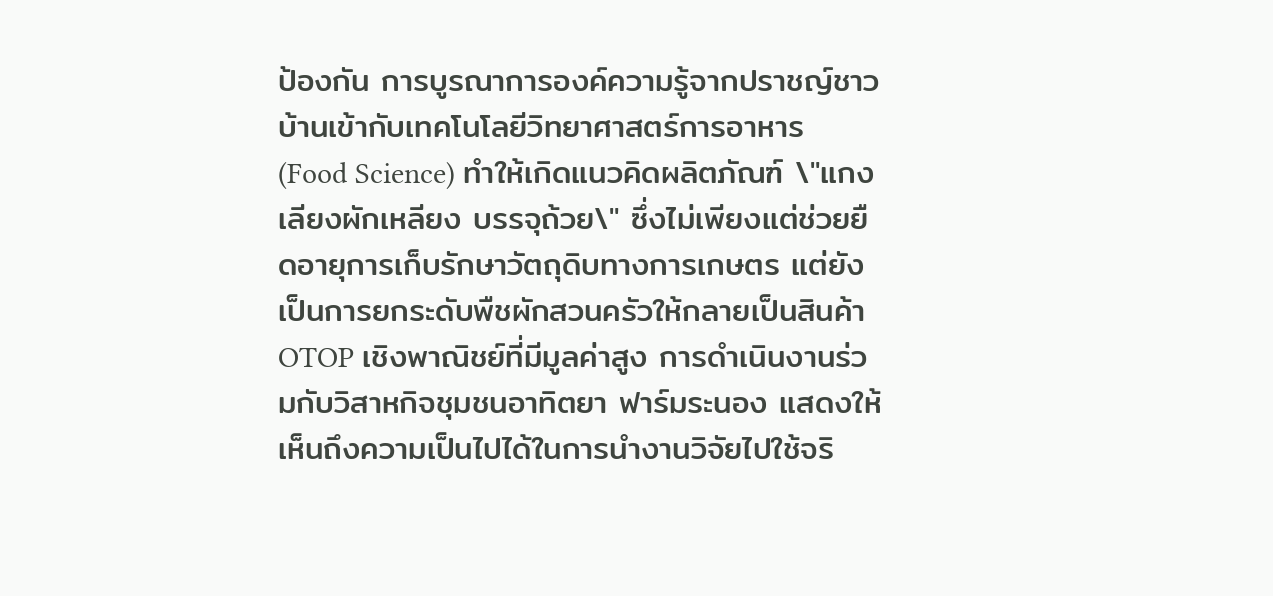ป้องกัน การบูรณาการองค์ความรู้จากปราชญ์ชาวบ้านเข้ากับเทคโนโลยีวิทยาศาสตร์การอาหาร (Food Science) ทำให้เกิดแนวคิดผลิตภัณฑ์ \"แกงเลียงผักเหลียง บรรจุถ้วย\" ซึ่งไม่เพียงแต่ช่วยยืดอายุการเก็บรักษาวัตถุดิบทางการเกษตร แต่ยังเป็นการยกระดับพืชผักสวนครัวให้กลายเป็นสินค้า OTOP เชิงพาณิชย์ที่มีมูลค่าสูง การดำเนินงานร่วมกับวิสาหกิจชุมชนอาทิตยา ฟาร์มระนอง แสดงให้เห็นถึงความเป็นไปได้ในการนำงานวิจัยไปใช้จริ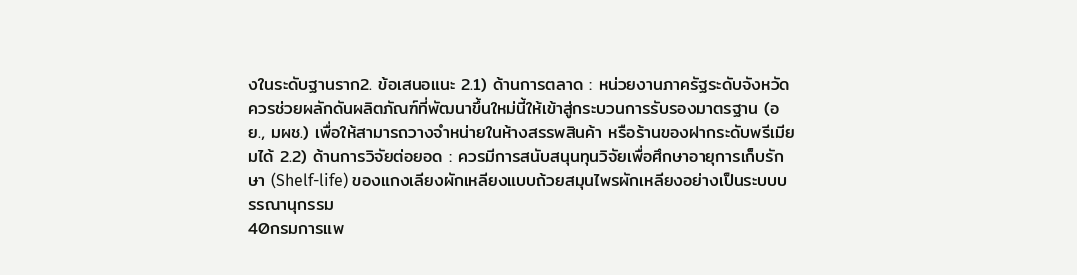งในระดับฐานราก2. ข้อเสนอแนะ 2.1) ด้านการตลาด : หน่วยงานภาครัฐระดับจังหวัด ควรช่วยผลักดันผลิตภัณฑ์ที่พัฒนาขึ้นใหม่นี้ให้เข้าสู่กระบวนการรับรองมาตรฐาน (อย., มผช.) เพื่อให้สามารถวางจำหน่ายในห้างสรรพสินค้า หรือร้านของฝากระดับพรีเมียมได้ 2.2) ด้านการวิจัยต่อยอด : ควรมีการสนับสนุนทุนวิจัยเพื่อศึกษาอายุการเก็บรักษา (Shelf-life) ของแกงเลียงผักเหลียงแบบถ้วยสมุนไพรผักเหลียงอย่างเป็นระบบบรรณานุกรรม
40กรมการแพ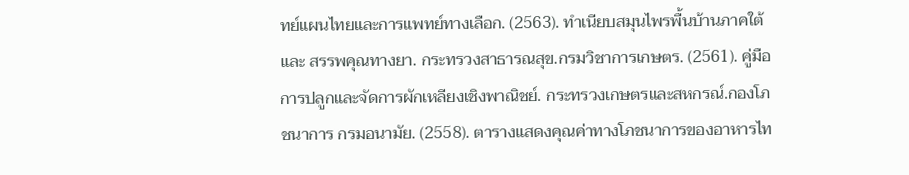ทย์แผนไทยและการแพทย์ทางเลือก. (2563). ทำเนียบสมุนไพรพื้นบ้านภาคใต้และ สรรพคุณทางยา. กระทรวงสาธารณสุข.กรมวิชาการเกษตร. (2561). คู่มือการปลูกและจัดการผักเหลียงเชิงพาณิชย์. กระทรวงเกษตรและสหกรณ์.กองโภชนาการ กรมอนามัย. (2558). ตารางแสดงคุณค่าทางโภชนาการของอาหารไท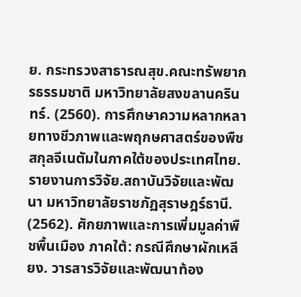ย. กระทรวงสาธารณสุข.คณะทรัพยากรธรรมชาติ มหาวิทยาลัยสงขลานครินทร์. (2560). การศึกษาความหลากหลายทางชีวภาพและพฤกษศาสตร์ของพืชสกุลจีเนตัมในภาคใต้ของประเทศไทย. รายงานการวิจัย.สถาบันวิจัยและพัฒนา มหาวิทยาลัยราชภัฏสุราษฎร์ธานี. (2562). ศักยภาพและการเพิ่มมูลค่าพืชพื้นเมือง ภาคใต้: กรณีศึกษาผักเหลียง. วารสารวิจัยและพัฒนาท้อง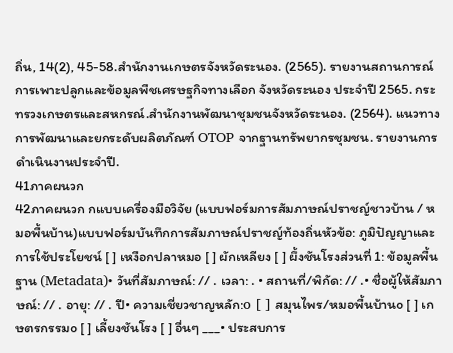ถิ่น, 14(2), 45-58.สำนักงานเกษตรจังหวัดระนอง. (2565). รายงานสถานการณ์การเพาะปลูกและข้อมูลพืชเศรษฐกิจทางเลือก จังหวัดระนอง ประจำปี 2565. กระทรวงเกษตรและสหกรณ์.สำนักงานพัฒนาชุมชนจังหวัดระนอง. (2564). แนวทางการพัฒนาและยกระดับผลิตภัณฑ์ OTOP จากฐานทรัพยากรชุมชน. รายงานการดำเนินงานประจำปี.
41ภาคผนวก
42ภาคผนวก กแบบเครื่องมือวิจัย (แบบฟอร์มการสัมภาษณ์ปราชญ์ชาวบ้าน / หมอพื้นบ้าน)แบบฟอร์มบันทึกการสัมภาษณ์ปราชญ์ท้องถิ่นหัวข้อ: ภูมิปัญญาและการใช้ประโยชน์ [ ] เหงือกปลาหมอ [ ] ผักเหลียง [ ] ผึ้งชันโรงส่วนที่ 1: ข้อมูลพื้นฐาน (Metadata)• วันที่สัมภาษณ์: // . เวลา: . • สถานที่/พิกัด: // .• ชื่อผู้ให้สัมภาษณ์: // . อายุ: // . ปี• ความเชี่ยวชาญหลัก:o [ ] สมุนไพร/หมอพื้นบ้านo [ ] เกษตรกรรมo [ ] เลี้ยงชันโรง [ ] อื่นๆ ___• ประสบการ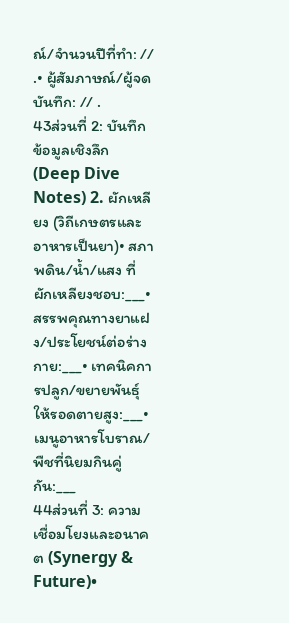ณ์/จำนวนปีที่ทำ: // .• ผู้สัมภาษณ์/ผู้จดบันทึก: // .
43ส่วนที่ 2: บันทึกข้อมูลเชิงลึก (Deep Dive Notes) 2. ผักเหลียง (วิถีเกษตรและอาหารเป็นยา)• สภาพดิน/น้ำ/แสง ที่ผักเหลียงชอบ:___• สรรพคุณทางยาแฝง/ประโยชน์ต่อร่างกาย:___• เทคนิคการปลูก/ขยายพันธุ์ให้รอดตายสูง:___• เมนูอาหารโบราณ/พืชที่นิยมกินคู่กัน:___
44ส่วนที่ 3: ความเชื่อมโยงและอนาคต (Synergy & Future)•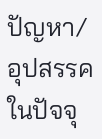ปัญหา/อุปสรรคในปัจจุ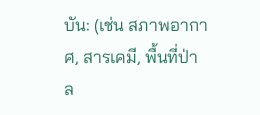บัน: (เช่น สภาพอากาศ, สารเคมี, พื้นที่ป่าล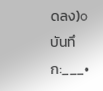ดลง)o บันทึก:___•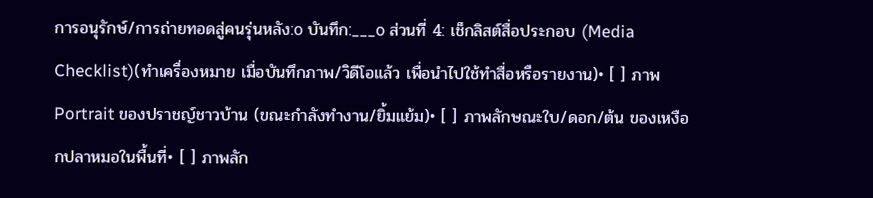การอนุรักษ์/การถ่ายทอดสู่คนรุ่นหลัง:o บันทึก:___o ส่วนที่ 4: เช็กลิสต์สื่อประกอบ (Media Checklist)(ทำเครื่องหมาย เมื่อบันทึกภาพ/วิดีโอแล้ว เพื่อนำไปใช้ทำสื่อหรือรายงาน)• [ ] ภาพ Portrait ของปราชญ์ชาวบ้าน (ขณะกำลังทำงาน/ยิ้มแย้ม)• [ ] ภาพลักษณะใบ/ดอก/ต้น ของเหงือกปลาหมอในพื้นที่• [ ] ภาพลัก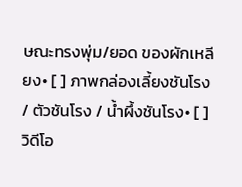ษณะทรงพุ่ม/ยอด ของผักเหลียง• [ ] ภาพกล่องเลี้ยงชันโรง / ตัวชันโรง / น้ำผึ้งชันโรง• [ ] วิดีโอ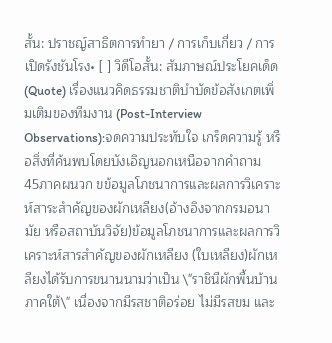สั้น: ปราชญ์สาธิตการทำยา / การเก็บเกี่ยว / การเปิดรังชันโรง• [ ] วิดีโอสั้น: สัมภาษณ์ประโยคเด็ด (Quote) เรื่องแนวคิดธรรมชาติบำบัดข้อสังเกตเพิ่มเติมของทีมงาน (Post-Interview Observations):จดความประทับใจ เกร็ดความรู้ หรือสิ่งที่ค้นพบโดยบังเอิญนอกเหนือจากคำถาม
45ภาคผนวก ขข้อมูลโภชนาการและผลการวิเคราะห์สาระสำคัญของผักเหลียง(อ้างอิงจากกรมอนามัย หรือสถาบันวิจัย)ข้อมูลโภชนาการและผลการวิเคราะห์สารสำคัญของผักเหลียง (ใบเหลียง)ผักเหลียงได้รับการขนานนามว่าเป็น \"ราชินีผักพื้นบ้านภาคใต้\" เนื่องจากมีรสชาติอร่อย ไม่มีรสขม และ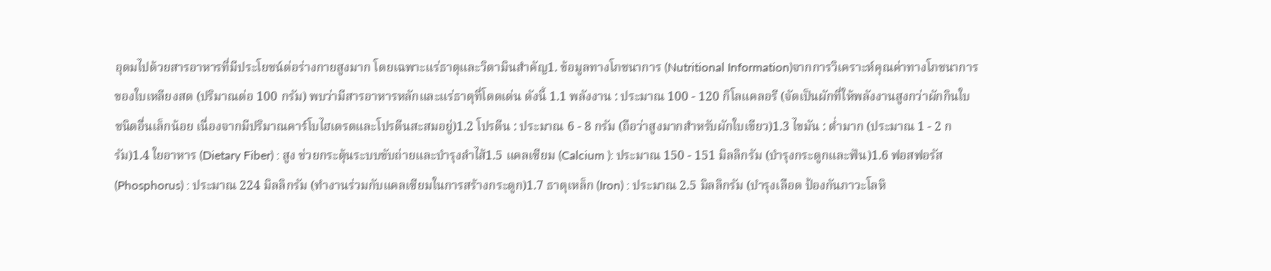อุดมไปด้วยสารอาหารที่มีประโยชน์ต่อร่างกายสูงมาก โดยเฉพาะแร่ธาตุและวิตามินสำคัญ1. ข้อมูลทางโภชนาการ (Nutritional Information)จากการวิเคราะห์คุณค่าทางโภชนาการของใบเหลียงสด (ปริมาณต่อ 100 กรัม) พบว่ามีสารอาหารหลักและแร่ธาตุที่โดดเด่น ดังนี้ 1.1 พลังงาน : ประมาณ 100 - 120 กิโลแคลอรี (จัดเป็นผักที่ให้พลังงานสูงกว่าผักกินใบ ชนิดอื่นเล็กน้อย เนื่องจากมีปริมาณคาร์โบไฮเดรตและโปรตีนสะสมอยู่)1.2 โปรตีน : ประมาณ 6 - 8 กรัม (ถือว่าสูงมากสำหรับผักใบเขียว)1.3 ไขมัน : ต่ำมาก (ประมาณ 1 - 2 กรัม)1.4 ใยอาหาร (Dietary Fiber) : สูง ช่วยกระตุ้นระบบขับถ่ายและบำรุงลำไส้1.5 แคลเซียม (Calcium ): ประมาณ 150 - 151 มิลลิกรัม (บำรุงกระดูกและฟัน)1.6 ฟอสฟอรัส (Phosphorus) : ประมาณ 224 มิลลิกรัม (ทำงานร่วมกับแคลเซียมในการสร้างกระดูก)1.7 ธาตุเหล็ก (Iron) : ประมาณ 2.5 มิลลิกรัม (บำรุงเลือด ป้องกันภาวะโลหิ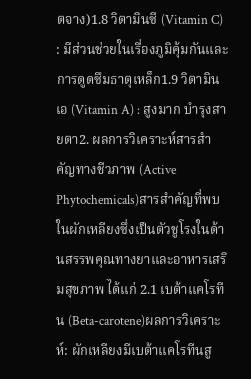ตจาง)1.8 วิตามินซี (Vitamin C) : มีส่วนช่วยในเรื่องภูมิคุ้มกันและการดูดซึมธาตุเหล็ก1.9 วิตามินเอ (Vitamin A) : สูงมาก บำรุงสายตา2. ผลการวิเคราะห์สารสำคัญทางชีวภาพ (Active Phytochemicals)สารสำคัญที่พบในผักเหลียงซึ่งเป็นตัวชูโรงในด้านสรรพคุณทางยาและอาหารเสริมสุขภาพ ได้แก่ 2.1 เบต้าแคโรทีน (Beta-carotene)ผลการวิเคราะห์: ผักเหลียงมีเบต้าแคโรทีนสู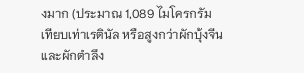งมาก (ประมาณ 1,089 ไมโครกรัม เทียบเท่าเรตินัล หรือสูงกว่าผักบุ้งจีนและผักตำลึง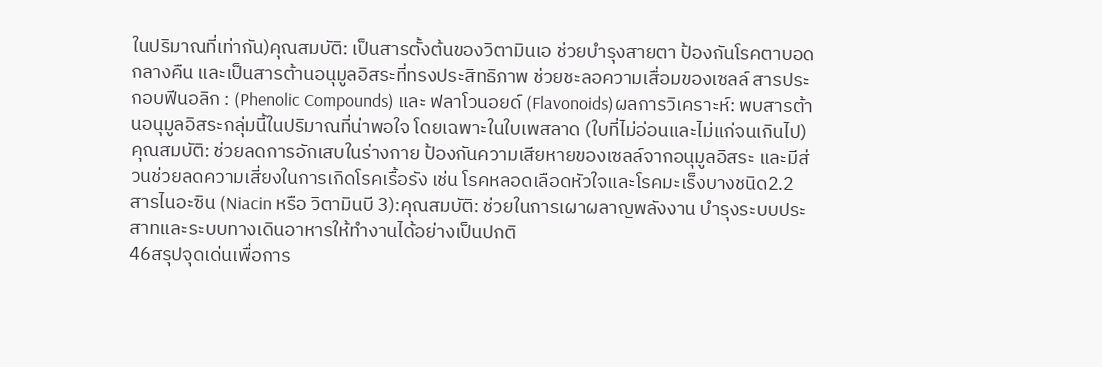ในปริมาณที่เท่ากัน)คุณสมบัติ: เป็นสารตั้งต้นของวิตามินเอ ช่วยบำรุงสายตา ป้องกันโรคตาบอดกลางคืน และเป็นสารต้านอนุมูลอิสระที่ทรงประสิทธิภาพ ช่วยชะลอความเสื่อมของเซลล์ สารประกอบฟีนอลิก : (Phenolic Compounds) และ ฟลาโวนอยด์ (Flavonoids)ผลการวิเคราะห์: พบสารต้านอนุมูลอิสระกลุ่มนี้ในปริมาณที่น่าพอใจ โดยเฉพาะในใบเพสลาด (ใบที่ไม่อ่อนและไม่แก่จนเกินไป)คุณสมบัติ: ช่วยลดการอักเสบในร่างกาย ป้องกันความเสียหายของเซลล์จากอนุมูลอิสระ และมีส่วนช่วยลดความเสี่ยงในการเกิดโรคเรื้อรัง เช่น โรคหลอดเลือดหัวใจและโรคมะเร็งบางชนิด2.2 สารไนอะซิน (Niacin หรือ วิตามินบี 3):คุณสมบัติ: ช่วยในการเผาผลาญพลังงาน บำรุงระบบประสาทและระบบทางเดินอาหารให้ทำงานได้อย่างเป็นปกติ
46สรุปจุดเด่นเพื่อการ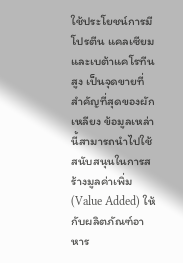ใช้ประโยชน์การมีโปรตีน แคลเซียม และเบต้าแคโรทีนสูง เป็นจุดขายที่สำคัญที่สุดของผักเหลียง ข้อมูลเหล่านี้สามารถนำไปใช้สนับสนุนในการสร้างมูลค่าเพิ่ม (Value Added) ให้กับผลิตภัณฑ์อาหาร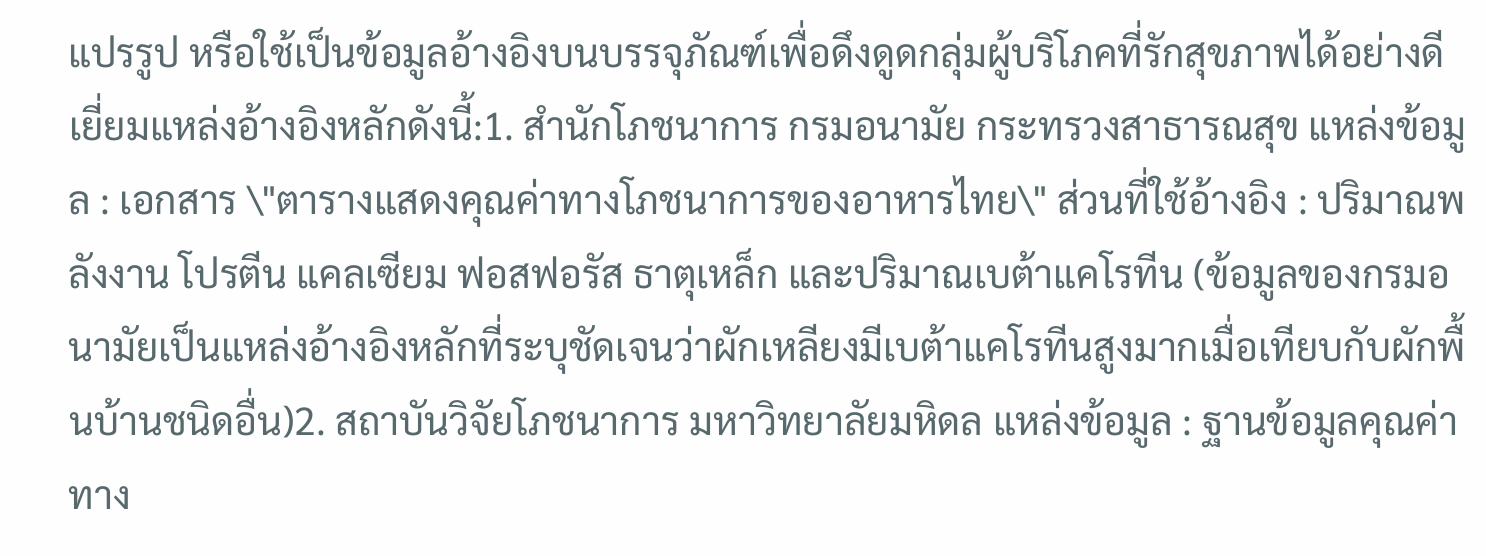แปรรูป หรือใช้เป็นข้อมูลอ้างอิงบนบรรจุภัณฑ์เพื่อดึงดูดกลุ่มผู้บริโภคที่รักสุขภาพได้อย่างดีเยี่ยมแหล่งอ้างอิงหลักดังนี้:1. สำนักโภชนาการ กรมอนามัย กระทรวงสาธารณสุข แหล่งข้อมูล : เอกสาร \"ตารางแสดงคุณค่าทางโภชนาการของอาหารไทย\" ส่วนที่ใช้อ้างอิง : ปริมาณพลังงาน โปรตีน แคลเซียม ฟอสฟอรัส ธาตุเหล็ก และปริมาณเบต้าแคโรทีน (ข้อมูลของกรมอนามัยเป็นแหล่งอ้างอิงหลักที่ระบุชัดเจนว่าผักเหลียงมีเบต้าแคโรทีนสูงมากเมื่อเทียบกับผักพื้นบ้านชนิดอื่น)2. สถาบันวิจัยโภชนาการ มหาวิทยาลัยมหิดล แหล่งข้อมูล : ฐานข้อมูลคุณค่าทาง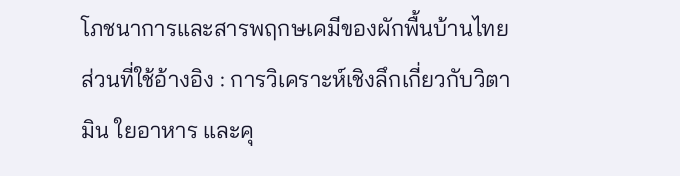โภชนาการและสารพฤกษเคมีของผักพื้นบ้านไทย ส่วนที่ใช้อ้างอิง : การวิเคราะห์เชิงลึกเกี่ยวกับวิตามิน ใยอาหาร และคุ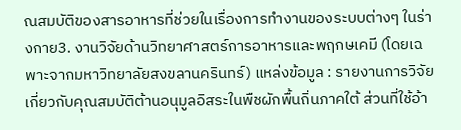ณสมบัติของสารอาหารที่ช่วยในเรื่องการทำงานของระบบต่างๆ ในร่างกาย3. งานวิจัยด้านวิทยาศาสตร์การอาหารและพฤกษเคมี (โดยเฉพาะจากมหาวิทยาลัยสงขลานครินทร์) แหล่งข้อมูล : รายงานการวิจัยเกี่ยวกับคุณสมบัติต้านอนุมูลอิสระในพืชผักพื้นถิ่นภาคใต้ ส่วนที่ใช้อ้า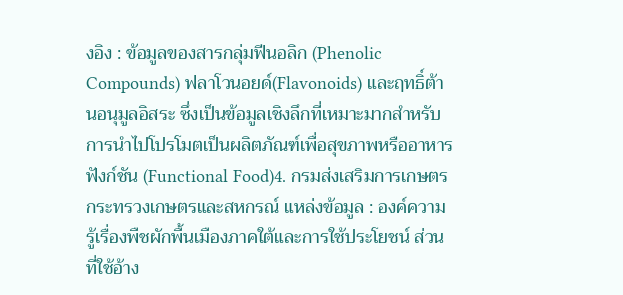งอิง : ข้อมูลของสารกลุ่มฟีนอลิก (Phenolic Compounds) ฟลาโวนอยด์(Flavonoids) และฤทธิ์ต้านอนุมูลอิสระ ซึ่งเป็นข้อมูลเชิงลึกที่เหมาะมากสำหรับการนำไปโปรโมตเป็นผลิตภัณฑ์เพื่อสุขภาพหรืออาหารฟังก์ชัน (Functional Food)4. กรมส่งเสริมการเกษตร กระทรวงเกษตรและสหกรณ์ แหล่งข้อมูล : องค์ความรู้เรื่องพืชผักพื้นเมืองภาคใต้และการใช้ประโยชน์ ส่วนที่ใช้อ้าง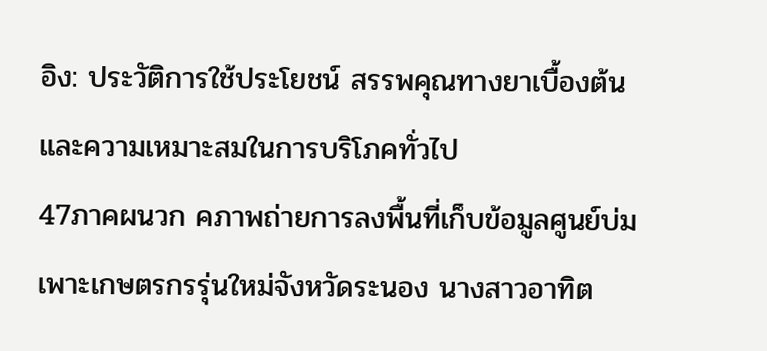อิง: ประวัติการใช้ประโยชน์ สรรพคุณทางยาเบื้องต้น และความเหมาะสมในการบริโภคทั่วไป
47ภาคผนวก คภาพถ่ายการลงพื้นที่เก็บข้อมูลศูนย์บ่มเพาะเกษตรกรรุ่นใหม่จังหวัดระนอง นางสาวอาทิต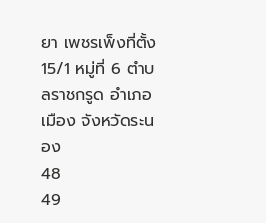ยา เพชรเพ็งที่ตั้ง 15/1 หมู่ที่ 6 ตำบลราชกรูด อำเภอเมือง จังหวัดระนอง
48
49